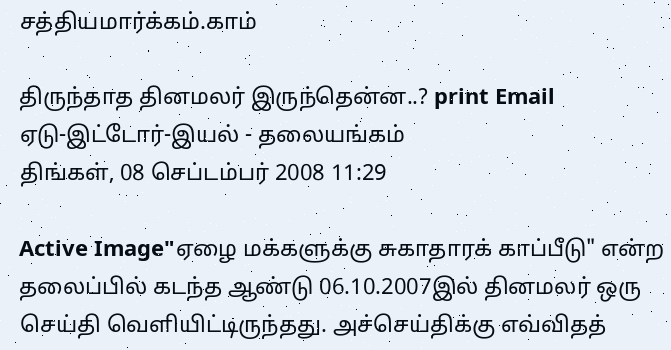சத்தியமார்க்கம்.காம்

திருந்தாத தினமலர் இருந்தென்ன..? print Email
ஏடு-இட்டோர்-இயல் - தலையங்கம்
திங்கள், 08 செப்டம்பர் 2008 11:29

Active Image"ஏழை மக்களுக்கு சுகாதாரக் காப்பீடு" என்ற தலைப்பில் கடந்த ஆண்டு 06.10.2007இல் தினமலர் ஒரு செய்தி வெளியிட்டிருந்தது. அச்செய்திக்கு எவ்விதத்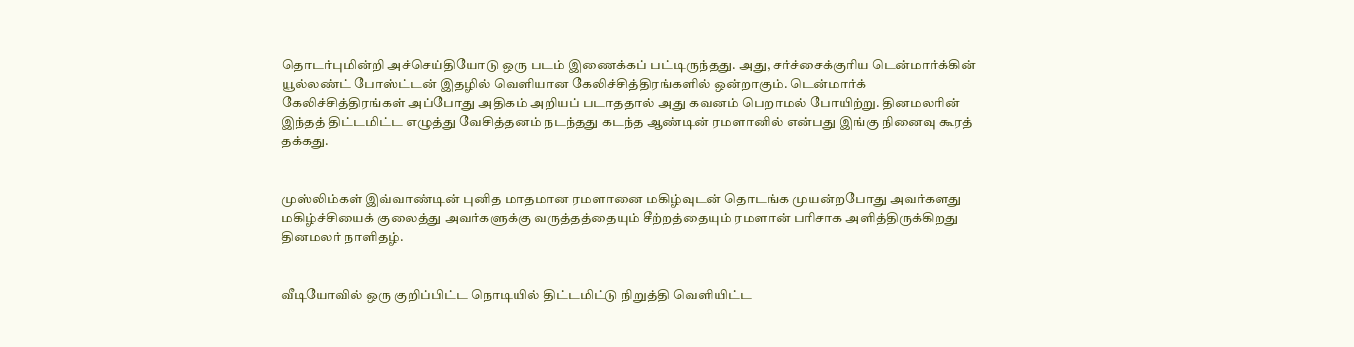தொடர்புமின்றி அச்செய்தியோடு ஒரு படம் இணைக்கப் பட்டிருந்தது. அது, சர்ச்சைக்குரிய டென்மார்க்கின் யூல்லண்ட் போஸ்ட்டன் இதழில் வெளியான கேலிச்சித்திரங்களில் ஒன்றாகும். டென்மார்க் கேலிச்சித்திரங்கள் அப்போது அதிகம் அறியப் படாததால் அது கவனம் பெறாமல் போயிற்று. தினமலரின் இந்தத் திட்டமிட்ட எழுத்து வேசித்தனம் நடந்தது கடந்த ஆண்டின் ரமளானில் என்பது இங்கு நினைவு கூரத் தக்கது.


முஸ்லிம்கள் இவ்வாண்டின் புனித மாதமான ரமளானை மகிழ்வுடன் தொடங்க முயன்றபோது அவர்களது மகிழ்ச்சியைக் குலைத்து அவர்களுக்கு வருத்தத்தையும் சீற்றத்தையும் ரமளான் பரிசாக அளித்திருக்கிறது தினமலர் நாளிதழ்.


வீடியோவில் ஒரு குறிப்பிட்ட நொடியில் திட்டமிட்டு நிறுத்தி வெளியிட்ட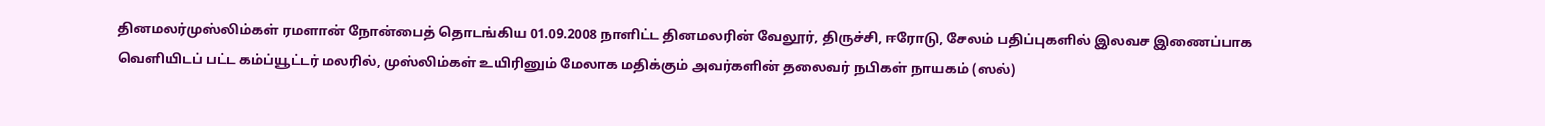தினமலர்முஸ்லிம்கள் ரமளான் நோன்பைத் தொடங்கிய 01.09.2008 நாளிட்ட தினமலரின் வேலூர், திருச்சி, ஈரோடு, சேலம் பதிப்புகளில் இலவச இணைப்பாக வெளியிடப் பட்ட கம்ப்யூட்டர் மலரில், முஸ்லிம்கள் உயிரினும் மேலாக மதிக்கும் அவர்களின் தலைவர் நபிகள் நாயகம் (ஸல்)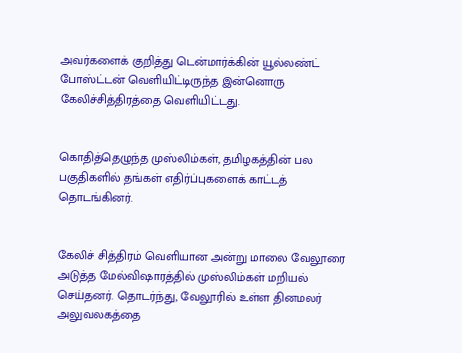அவர்களைக் குறித்து டென்மார்க்கின் யூல்லண்ட் போஸ்ட்டன் வெளியிட்டிருந்த இன்னொரு கேலிச்சித்திரத்தை வெளியிட்டது.


கொதித்தெழுந்த முஸ்லிம்கள், தமிழகத்தின் பல பகுதிகளில் தங்கள் எதிர்ப்புகளைக் காட்டத் தொடங்கினர்.


கேலிச் சித்திரம் வெளியான அன்று மாலை வேலூரை அடுத்த மேல்விஷாரத்தில் முஸ்லிம்கள் மறியல் செய்தனர். தொடர்ந்து, வேலூரில் உள்ள தினமலர் அலுவலகத்தை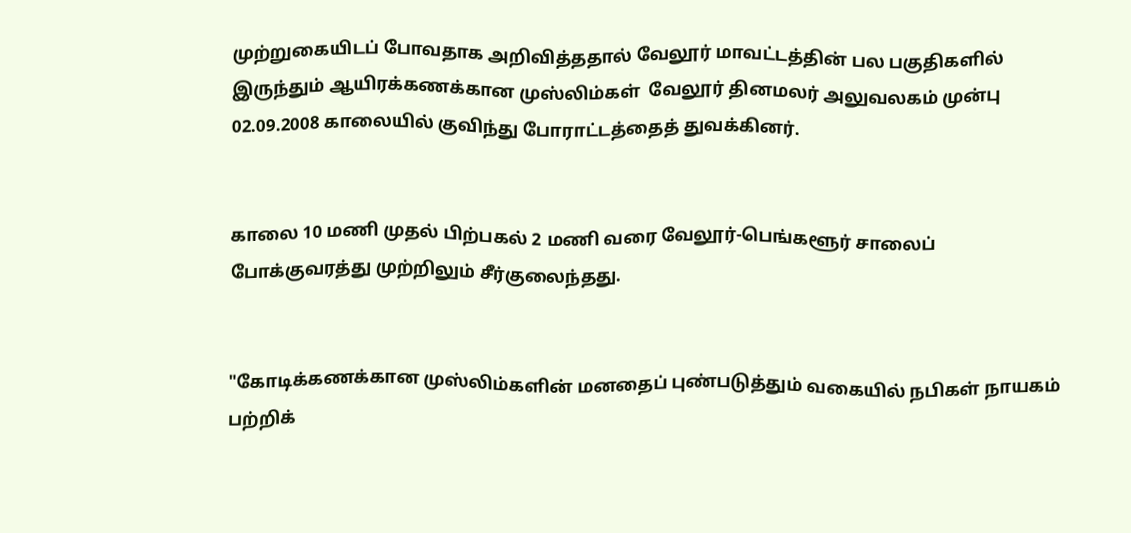முற்றுகையிடப் போவதாக அறிவித்ததால் வேலூர் மாவட்டத்தின் பல பகுதிகளில் இருந்தும் ஆயிரக்கணக்கான முஸ்லிம்கள்  வேலூர் தினமலர் அலுவலகம் முன்பு 02.09.2008 காலையில் குவிந்து போராட்டத்தைத் துவக்கினர்.


காலை 10 மணி முதல் பிற்பகல் 2 மணி வரை வேலூர்-பெங்களூர் சாலைப் போக்குவரத்து முற்றிலும் சீர்குலைந்தது.


"கோடிக்கணக்கான முஸ்லிம்களின் மனதைப் புண்படுத்தும் வகையில் நபிகள் நாயகம் பற்றிக்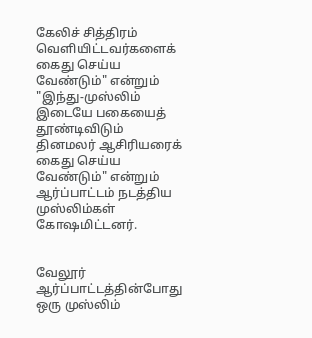கேலிச் சித்திரம் வெளியிட்டவர்களைக் கைது செய்ய வேண்டும்" என்றும் "இந்து-முஸ்லிம் இடையே பகையைத் தூண்டிவிடும் தினமலர் ஆசிரியரைக் கைது செய்ய வேண்டும்" என்றும் ஆர்ப்பாட்டம் நடத்திய முஸ்லிம்கள் கோஷமிட்டனர்.


வேலூர் ஆர்ப்பாட்டத்தின்போது ஒரு முஸ்லிம்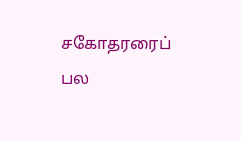சகோதரரைப் பல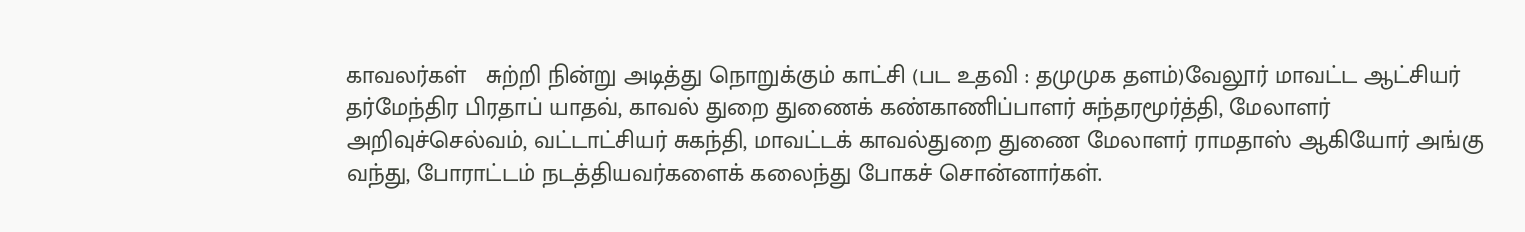காவலர்கள்   சுற்றி நின்று அடித்து நொறுக்கும் காட்சி (பட உதவி : தமுமுக தளம்)வேலூர் மாவட்ட ஆட்சியர் தர்மேந்திர பிரதாப் யாதவ், காவல் துறை துணைக் கண்காணிப்பாளர் சுந்தரமூர்த்தி, மேலாளர் அறிவுச்செல்வம், வட்டாட்சியர் சுகந்தி, மாவட்டக் காவல்துறை துணை மேலாளர் ராமதாஸ் ஆகியோர் அங்கு வந்து, போராட்டம் நடத்தியவர்களைக் கலைந்து போகச் சொன்னார்கள்.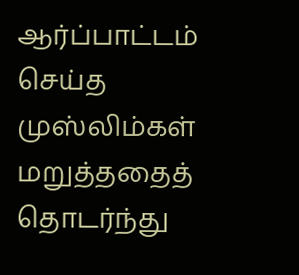ஆர்ப்பாட்டம் செய்த முஸ்லிம்கள் மறுத்ததைத் தொடர்ந்து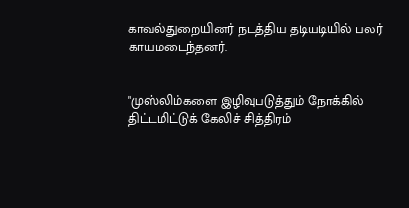காவல்துறையினர் நடத்திய தடியடியில் பலர் காயமடைந்தனர்.


"முஸ்லிம்களை இழிவுபடுத்தும் நோக்கில் திட்டமிட்டுக் கேலிச் சித்திரம்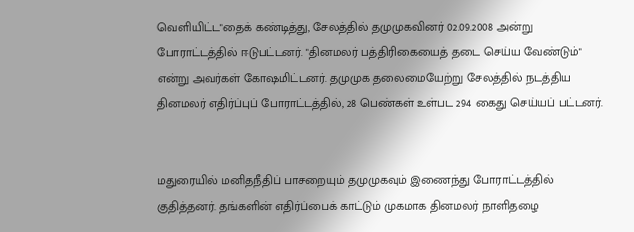வெளியிட்ட"தைக் கண்டித்து, சேலத்தில் தமுமுகவினர் 02.09.2008 அன்று போராட்டத்தில் ஈடுபட்டனர். "தினமலர் பத்திரிகையைத் தடை செய்ய வேண்டும்" என்று அவர்கள் கோஷமிட்டனர். தமுமுக தலைமையேற்று சேலத்தில் நடத்திய தினமலர் எதிர்ப்புப் போராட்டத்தில், 28 பெண்கள் உள்பட 294 கைது செய்யப் பட்டனர்.


மதுரையில் மனிதநீதிப் பாசறையும் தமுமுகவும் இணைந்து போராட்டத்தில் குதித்தனர். தங்களின் எதிர்ப்பைக் காட்டும் முகமாக தினமலர் நாளிதழை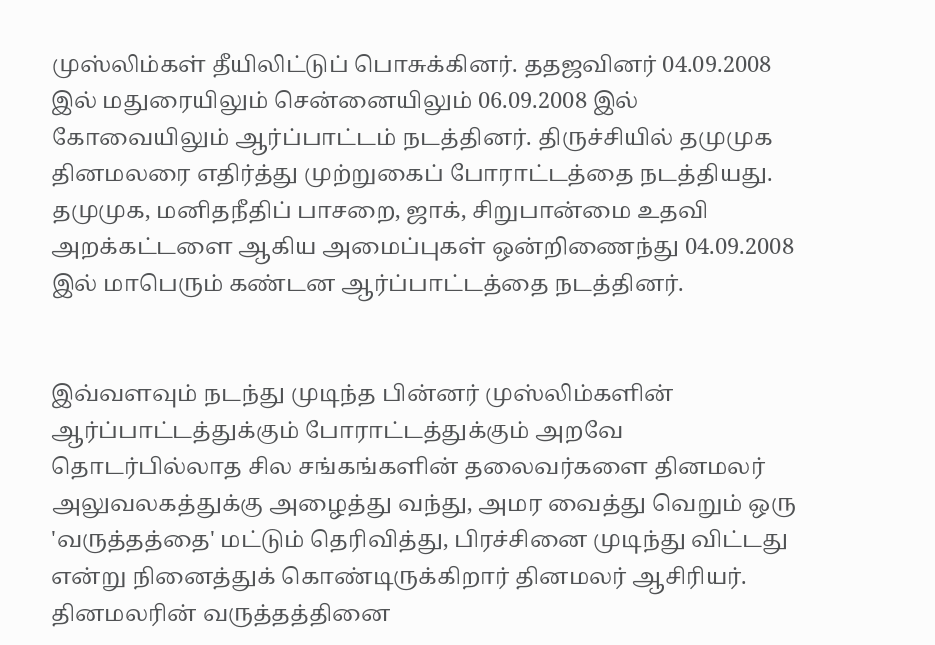முஸ்லிம்கள் தீயிலிட்டுப் பொசுக்கினர். ததஜவினர் 04.09.2008 இல் மதுரையிலும் சென்னையிலும் 06.09.2008 இல் கோவையிலும் ஆர்ப்பாட்டம் நடத்தினர். திருச்சியில் தமுமுக தினமலரை எதிர்த்து முற்றுகைப் போராட்டத்தை நடத்தியது. தமுமுக, மனிதநீதிப் பாசறை, ஜாக், சிறுபான்மை உதவி அறக்கட்டளை ஆகிய அமைப்புகள் ஒன்றிணைந்து 04.09.2008 இல் மாபெரும் கண்டன ஆர்ப்பாட்டத்தை நடத்தினர்.


இவ்வளவும் நடந்து முடிந்த பின்னர் முஸ்லிம்களின் ஆர்ப்பாட்டத்துக்கும் போராட்டத்துக்கும் அறவே தொடர்பில்லாத சில சங்கங்களின் தலைவர்களை தினமலர் அலுவலகத்துக்கு அழைத்து வந்து, அமர வைத்து வெறும் ஒரு 'வருத்தத்தை' மட்டும் தெரிவித்து, பிரச்சினை முடிந்து விட்டது என்று நினைத்துக் கொண்டிருக்கிறார் தினமலர் ஆசிரியர். தினமலரின் வருத்தத்தினை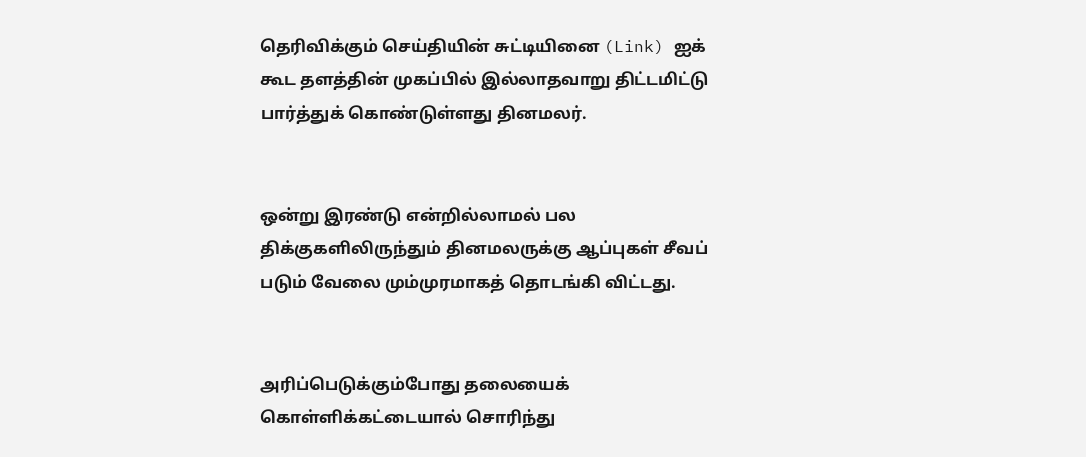தெரிவிக்கும் செய்தியின் சுட்டியினை (Link) ஐக் கூட தளத்தின் முகப்பில் இல்லாதவாறு திட்டமிட்டு பார்த்துக் கொண்டுள்ளது தினமலர்.


ஒன்று இரண்டு என்றில்லாமல் பல திக்குகளிலிருந்தும் தினமலருக்கு ஆப்புகள் சீவப் படும் வேலை மும்முரமாகத் தொடங்கி விட்டது.


அரிப்பெடுக்கும்போது தலையைக் கொள்ளிக்கட்டையால் சொரிந்து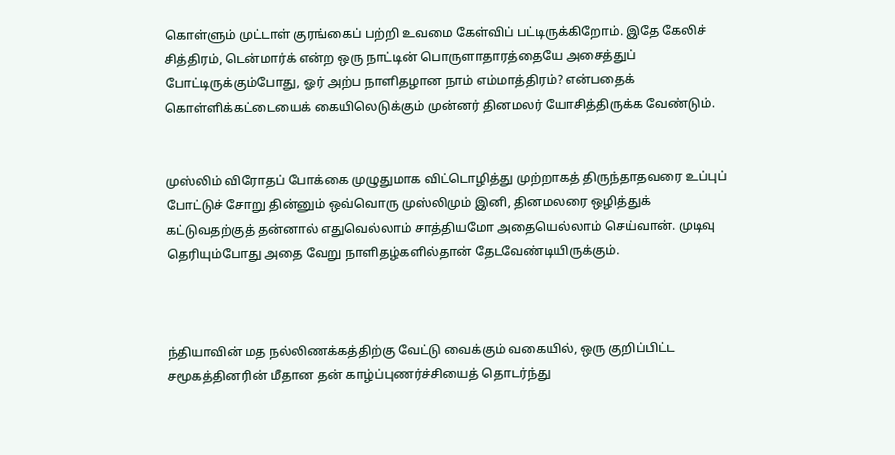கொள்ளும் முட்டாள் குரங்கைப் பற்றி உவமை கேள்விப் பட்டிருக்கிறோம். இதே கேலிச் சித்திரம், டென்மார்க் என்ற ஒரு நாட்டின் பொருளாதாரத்தையே அசைத்துப் போட்டிருக்கும்போது, ஓர் அற்ப நாளிதழான நாம் எம்மாத்திரம்? என்பதைக் கொள்ளிக்கட்டையைக் கையிலெடுக்கும் முன்னர் தினமலர் யோசித்திருக்க வேண்டும்.


முஸ்லிம் விரோதப் போக்கை முழுதுமாக விட்டொழித்து முற்றாகத் திருந்தாதவரை உப்புப் போட்டுச் சோறு தின்னும் ஒவ்வொரு முஸ்லிமும் இனி, தினமலரை ஒழித்துக் கட்டுவதற்குத் தன்னால் எதுவெல்லாம் சாத்தியமோ அதையெல்லாம் செய்வான். முடிவு தெரியும்போது அதை வேறு நாளிதழ்களில்தான் தேடவேண்டியிருக்கும்.



ந்தியாவின் மத நல்லிணக்கத்திற்கு வேட்டு வைக்கும் வகையில், ஒரு குறிப்பிட்ட சமூகத்தினரின் மீதான தன் காழ்ப்புணர்ச்சியைத் தொடர்ந்து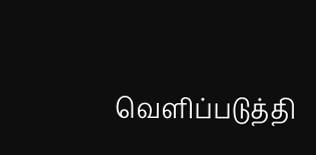வெளிப்படுத்தி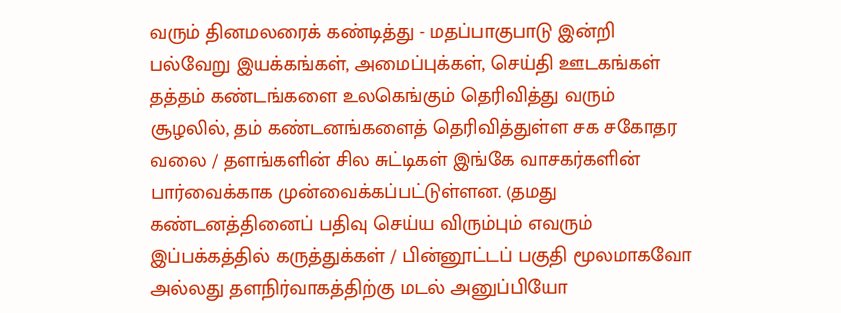வரும் தினமலரைக் கண்டித்து - மதப்பாகுபாடு இன்றி பல்வேறு இயக்கங்கள், அமைப்புக்கள், செய்தி ஊடகங்கள் தத்தம் கண்டங்களை உலகெங்கும் தெரிவித்து வரும் சூழலில், தம் கண்டனங்களைத் தெரிவித்துள்ள சக சகோதர வலை / தளங்களின் சில சுட்டிகள் இங்கே வாசகர்களின் பார்வைக்காக முன்வைக்கப்பட்டுள்ளன. (தமது கண்டனத்தினைப் பதிவு செய்ய விரும்பும் எவரும் இப்பக்கத்தில் கருத்துக்கள் / பின்னூட்டப் பகுதி மூலமாகவோ அல்லது தளநிர்வாகத்திற்கு மடல் அனுப்பியோ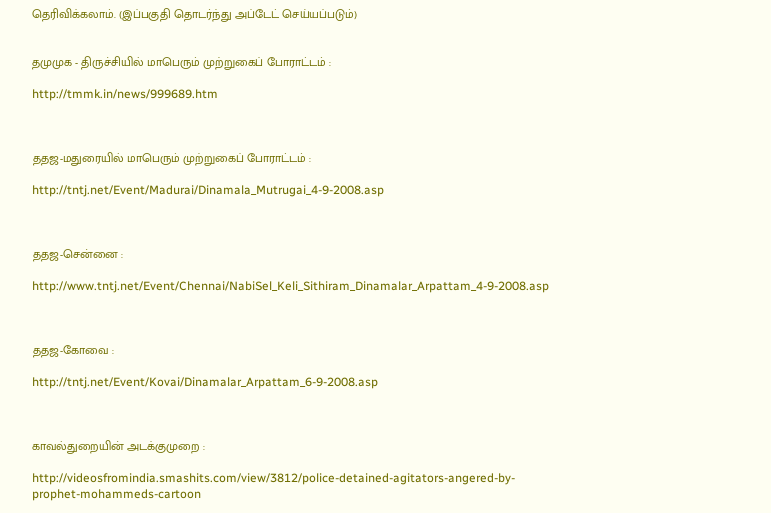தெரிவிக்கலாம். (இப்பகுதி தொடர்ந்து அப்டேட் செய்யப்படும்)


தமுமுக - திருச்சியில் மாபெரும் முற்றுகைப் போராட்டம் :

http://tmmk.in/news/999689.htm



ததஜ-மதுரையில் மாபெரும் முற்றுகைப் போராட்டம் :

http://tntj.net/Event/Madurai/Dinamala_Mutrugai_4-9-2008.asp



ததஜ-சென்னை :

http://www.tntj.net/Event/Chennai/NabiSel_Keli_Sithiram_Dinamalar_Arpattam_4-9-2008.asp



ததஜ-கோவை :

http://tntj.net/Event/Kovai/Dinamalar_Arpattam_6-9-2008.asp



காவல்துறையின் அடக்குமுறை :

http://videosfromindia.smashits.com/view/3812/police-detained-agitators-angered-by-prophet-mohammeds-cartoon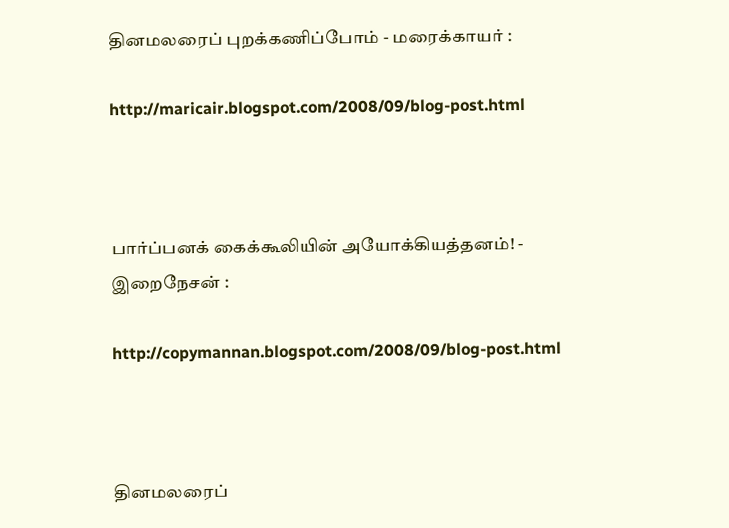தினமலரைப் புறக்கணிப்போம் - மரைக்காயர் :

http://maricair.blogspot.com/2008/09/blog-post.html



பார்ப்பனக் கைக்கூலியின் அயோக்கியத்தனம்! - இறைநேசன் :

http://copymannan.blogspot.com/2008/09/blog-post.html



தினமலரைப்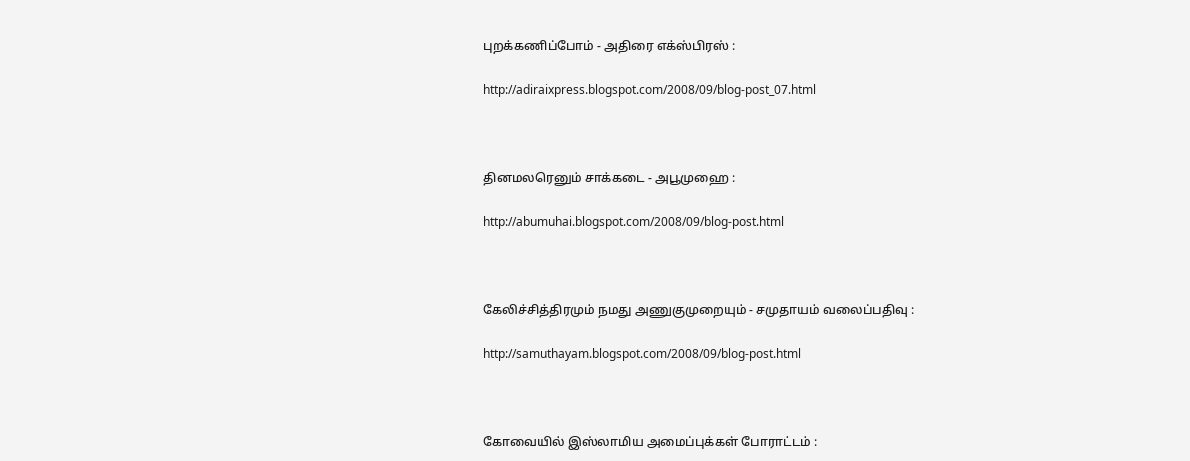புறக்கணிப்போம் - அதிரை எக்ஸ்பிரஸ் :

http://adiraixpress.blogspot.com/2008/09/blog-post_07.html



தினமலரெனும் சாக்கடை - அபூமுஹை :

http://abumuhai.blogspot.com/2008/09/blog-post.html



கேலிச்சித்திரமும் நமது அணுகுமுறையும் - சமுதாயம் வலைப்பதிவு :

http://samuthayam.blogspot.com/2008/09/blog-post.html



கோவையில் இஸ்லாமிய அமைப்புக்கள் போராட்டம் :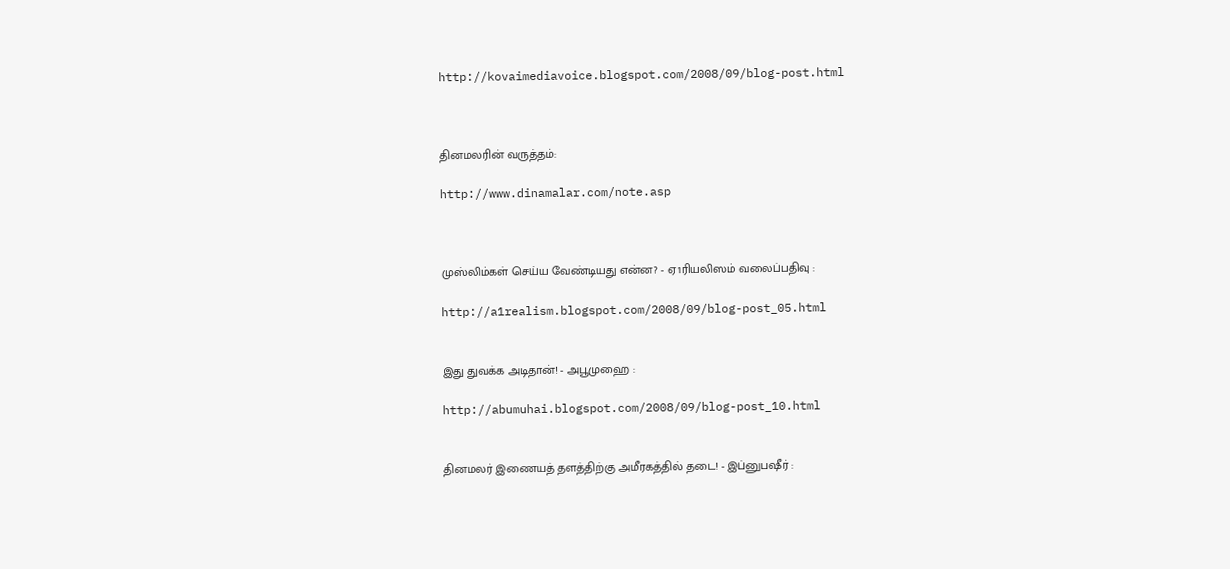http://kovaimediavoice.blogspot.com/2008/09/blog-post.html



தினமலரின் வருத்தம்:

http://www.dinamalar.com/note.asp



முஸ்லிம்கள் செய்ய வேண்டியது என்ன? - ஏ1ரியலிஸம் வலைப்பதிவு :

http://a1realism.blogspot.com/2008/09/blog-post_05.html


இது துவக்க அடிதான்! - அபூமுஹை :

http://abumuhai.blogspot.com/2008/09/blog-post_10.html


தினமலர் இணையத் தளத்திற்கு அமீரகத்தில் தடை! - இப்னுபஷீர் :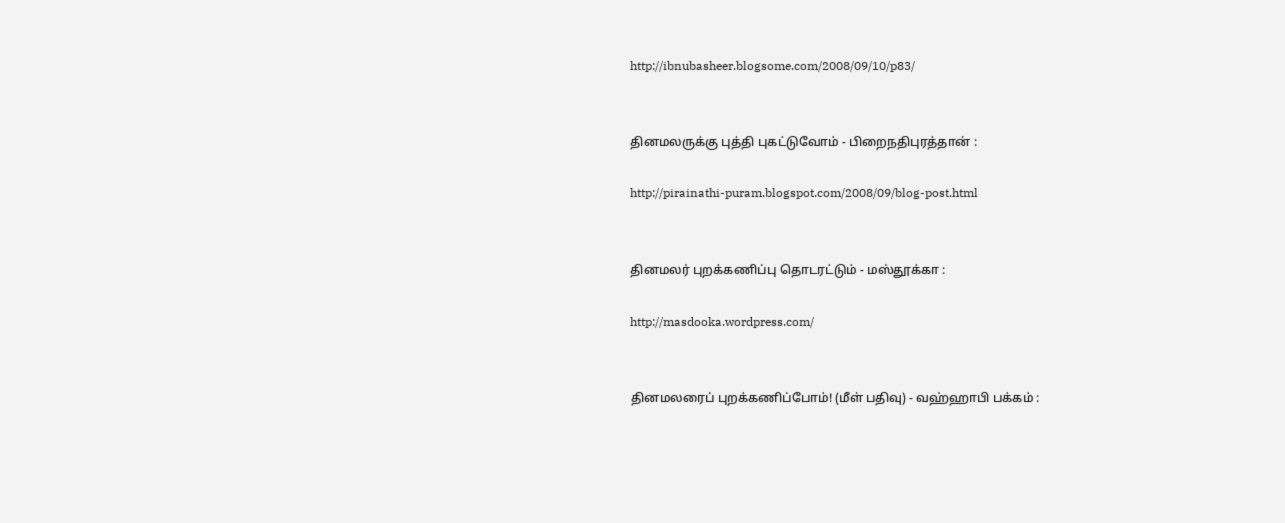http://ibnubasheer.blogsome.com/2008/09/10/p83/


தினமலருக்கு புத்தி புகட்டுவோம் - பிறைநதிபுரத்தான் :

http://pirainathi-puram.blogspot.com/2008/09/blog-post.html


தினமலர் புறக்கணிப்பு தொடரட்டும் - மஸ்தூக்கா :

http://masdooka.wordpress.com/


தினமலரைப் புறக்கணிப்போம்! (மீள் பதிவு) - வஹ்ஹாபி பக்கம் :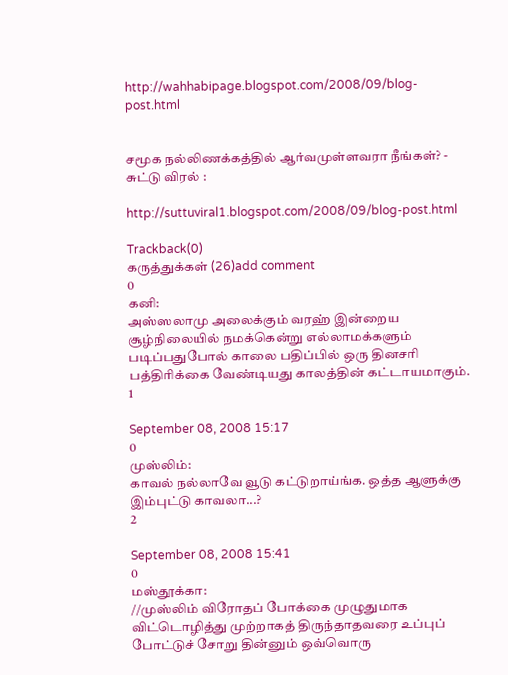http://wahhabipage.blogspot.com/2008/09/blog-post.html


சமூக நல்லிணக்கத்தில் ஆர்வமுள்ளவரா நீங்கள்? - சுட்டு விரல் :

http://suttuviral1.blogspot.com/2008/09/blog-post.html

Trackback(0)
கருத்துக்கள் (26)add comment
0
கனி:
அஸ்ஸலாமு அலைக்கும் வரஹ் இன்றைய சூழ்நிலையில் நமக்கென்று எல்லாமக்களும் படிப்பதுபோல் காலை பதிப்பில் ஒரு தினசரி பத்திரிக்கை வேண்டியது காலத்தின் கட்டாயமாகும்.
1

September 08, 2008 15:17
0
முஸ்லிம்:
காவல் நல்லாவே வூடு கட்டுறாய்ங்க. ஒத்த ஆளுக்கு இம்புட்டு காவலா...?
2

September 08, 2008 15:41
0
மஸ்தூக்கா:
//முஸ்லிம் விரோதப் போக்கை முழுதுமாக விட்டொழித்து முற்றாகத் திருந்தாதவரை உப்புப் போட்டுச் சோறு தின்னும் ஒவ்வொரு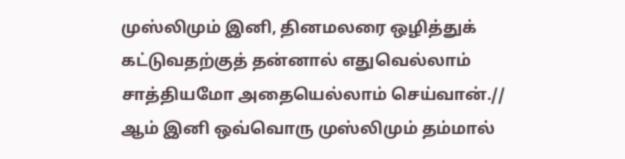முஸ்லிமும் இனி, தினமலரை ஒழித்துக் கட்டுவதற்குத் தன்னால் எதுவெல்லாம் சாத்தியமோ அதையெல்லாம் செய்வான்.// ஆம் இனி ஒவ்வொரு முஸ்லிமும் தம்மால்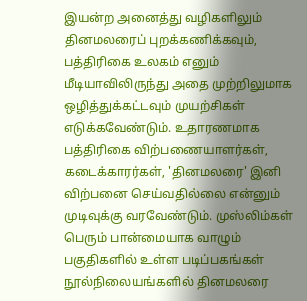இயன்ற அனைத்து வழிகளிலும் தினமலரைப் புறக்கணிக்கவும், பத்திரிகை உலகம் எனும் மீடியாவிலிருந்து அதை முற்றிலுமாக ஒழித்துக்கட்டவும் முயற்சிகள் எடுக்கவேண்டும். உதாரணமாக பத்திரிகை விற்பணையாளர்கள், கடைக்காரர்கள், 'தினமலரை' இனி விற்பனை செய்வதில்லை என்னும் முடிவுக்கு வரவேண்டும். முஸ்லிம்கள் பெரும் பான்மையாக வாழும் பகுதிகளில் உள்ள படிப்பகங்கள் நூல்நிலையங்களில் தினமலரை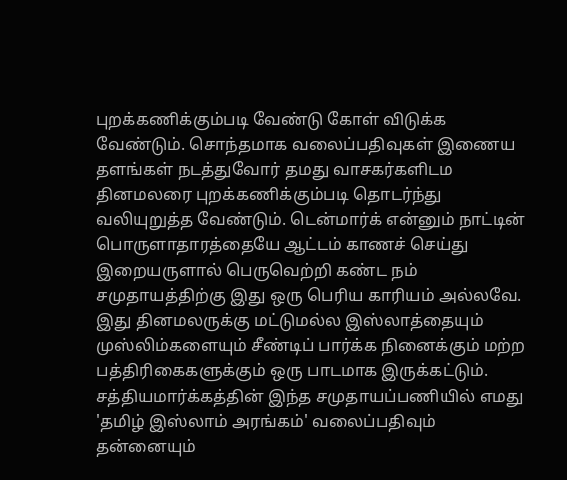புறக்கணிக்கும்படி வேண்டு கோள் விடுக்க வேண்டும். சொந்தமாக வலைப்பதிவுகள் இணைய தளங்கள் நடத்துவோர் தமது வாசகர்களிடம தினமலரை புறக்கணிக்கும்படி தொடர்ந்து வலியுறுத்த வேண்டும். டென்மார்க் என்னும் நாட்டின் பொருளாதாரத்தையே ஆட்டம் காணச் செய்து இறையருளால் பெருவெற்றி கண்ட நம் சமுதாயத்திற்கு இது ஒரு பெரிய காரியம் அல்லவே. இது தினமலருக்கு மட்டுமல்ல இஸ்லாத்தையும் முஸ்லிம்களையும் சீண்டிப் பார்க்க நினைக்கும் மற்ற பத்திரிகைகளுக்கும் ஒரு பாடமாக இருக்கட்டும். சத்தியமார்க்கத்தின் இந்த சமுதாயப்பணியில் எமது 'தமிழ் இஸ்லாம் அரங்கம்' வலைப்பதிவும் தன்னையும்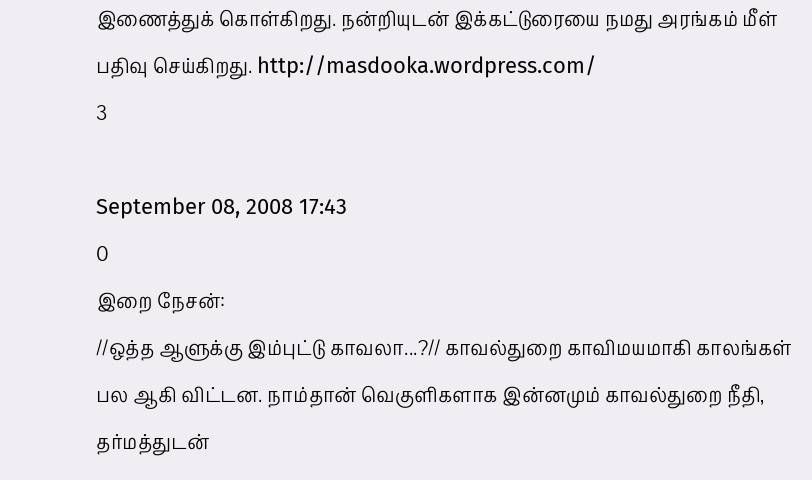இணைத்துக் கொள்கிறது. நன்றியுடன் இக்கட்டுரையை நமது அரங்கம் மீள் பதிவு செய்கிறது. http://masdooka.wordpress.com/
3

September 08, 2008 17:43
0
இறை நேசன்:
//ஒத்த ஆளுக்கு இம்புட்டு காவலா...?// காவல்துறை காவிமயமாகி காலங்கள் பல ஆகி விட்டன. நாம்தான் வெகுளிகளாக இன்னமும் காவல்துறை நீதி, தர்மத்துடன்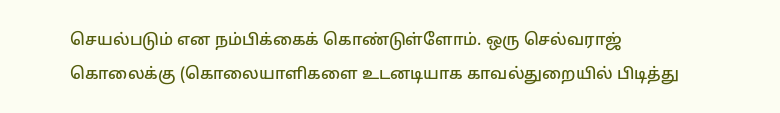செயல்படும் என நம்பிக்கைக் கொண்டுள்ளோம். ஒரு செல்வராஜ் கொலைக்கு (கொலையாளிகளை உடனடியாக காவல்துறையில் பிடித்து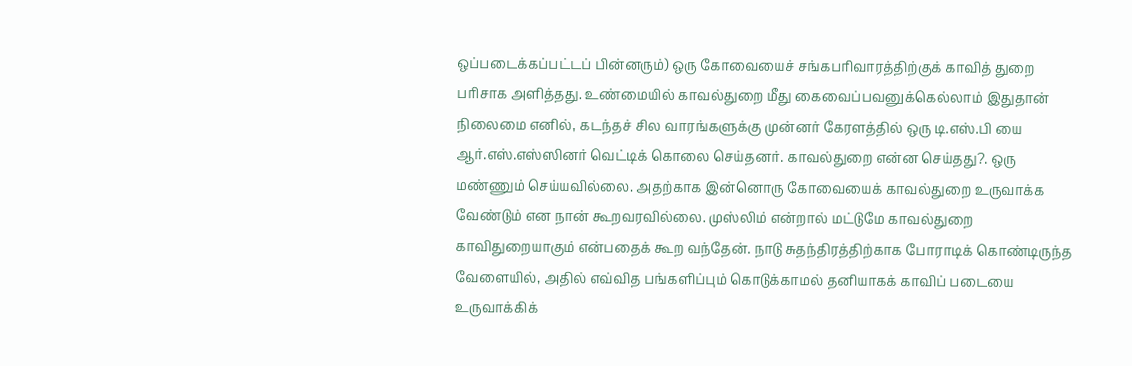ஒப்படைக்கப்பட்டப் பின்னரும்) ஒரு கோவையைச் சங்கபரிவாரத்திற்குக் காவித் துறை பரிசாக அளித்தது. உண்மையில் காவல்துறை மீது கைவைப்பவனுக்கெல்லாம் இதுதான் நிலைமை எனில், கடந்தச் சில வாரங்களுக்கு முன்னர் கேரளத்தில் ஒரு டி.எஸ்.பி யை ஆர்.எஸ்.எஸ்ஸினர் வெட்டிக் கொலை செய்தனர். காவல்துறை என்ன செய்தது?. ஒரு மண்ணும் செய்யவில்லை. அதற்காக இன்னொரு கோவையைக் காவல்துறை உருவாக்க வேண்டும் என நான் கூறவரவில்லை. முஸ்லிம் என்றால் மட்டுமே காவல்துறை காவிதுறையாகும் என்பதைக் கூற வந்தேன். நாடு சுதந்திரத்திற்காக போராடிக் கொண்டிருந்த வேளையில், அதில் எவ்வித பங்களிப்பும் கொடுக்காமல் தனியாகக் காவிப் படையை உருவாக்கிக்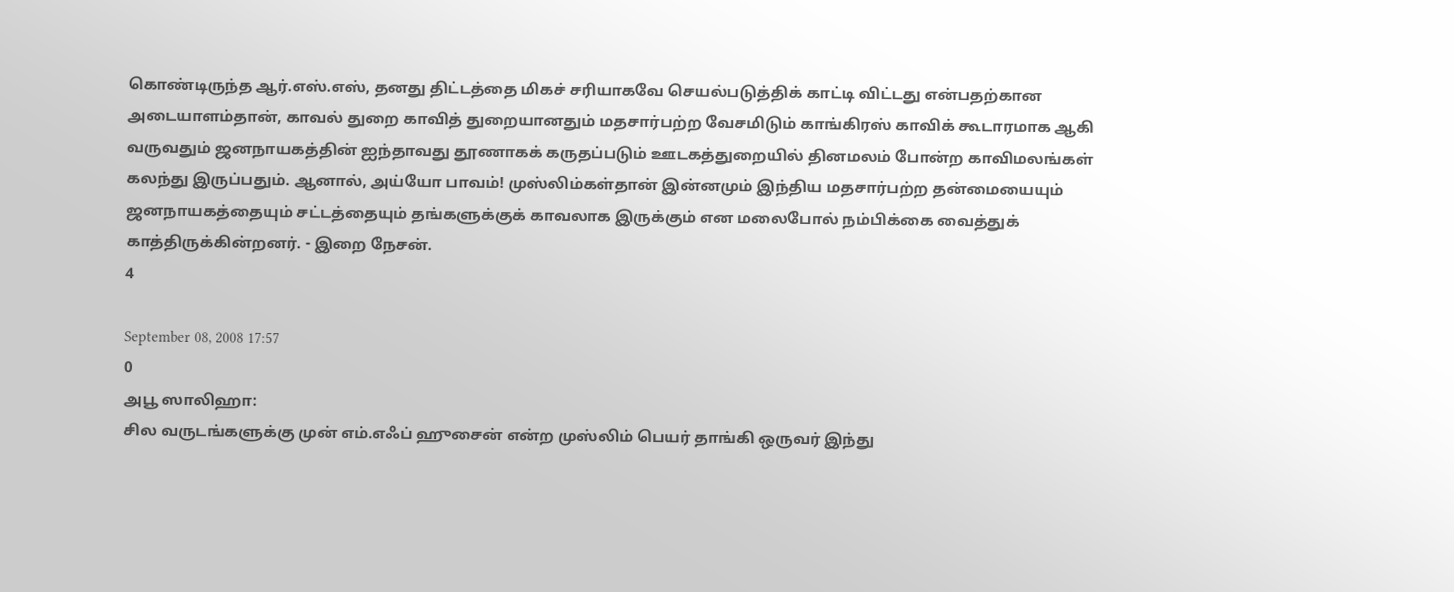கொண்டிருந்த ஆர்.எஸ்.எஸ், தனது திட்டத்தை மிகச் சரியாகவே செயல்படுத்திக் காட்டி விட்டது என்பதற்கான அடையாளம்தான், காவல் துறை காவித் துறையானதும் மதசார்பற்ற வேசமிடும் காங்கிரஸ் காவிக் கூடாரமாக ஆகி வருவதும் ஜனநாயகத்தின் ஐந்தாவது தூணாகக் கருதப்படும் ஊடகத்துறையில் தினமலம் போன்ற காவிமலங்கள் கலந்து இருப்பதும். ஆனால், அய்யோ பாவம்! முஸ்லிம்கள்தான் இன்னமும் இந்திய மதசார்பற்ற தன்மையையும் ஜனநாயகத்தையும் சட்டத்தையும் தங்களுக்குக் காவலாக இருக்கும் என மலைபோல் நம்பிக்கை வைத்துக் காத்திருக்கின்றனர். - இறை நேசன்.
4

September 08, 2008 17:57
0
அபூ ஸாலிஹா:
சில வருடங்களுக்கு முன் எம்.எஃப் ஹுசைன் என்ற முஸ்லிம் பெயர் தாங்கி ஒருவர் இந்து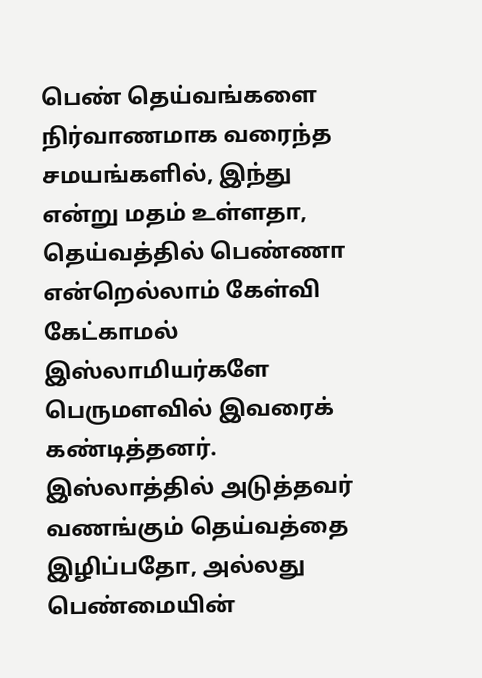பெண் தெய்வங்களை நிர்வாணமாக வரைந்த சமயங்களில், இந்து என்று மதம் உள்ளதா, தெய்வத்தில் பெண்ணா என்றெல்லாம் கேள்வி கேட்காமல் இஸ்லாமியர்களே பெருமளவில் இவரைக் கண்டித்தனர். இஸ்லாத்தில் அடுத்தவர் வணங்கும் தெய்வத்தை இழிப்பதோ, அல்லது பெண்மையின்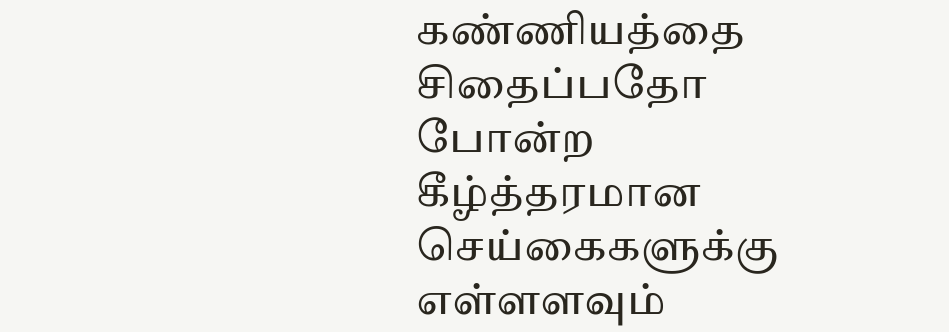கண்ணியத்தை சிதைப்பதோ போன்ற கீழ்த்தரமான செய்கைகளுக்கு எள்ளளவும்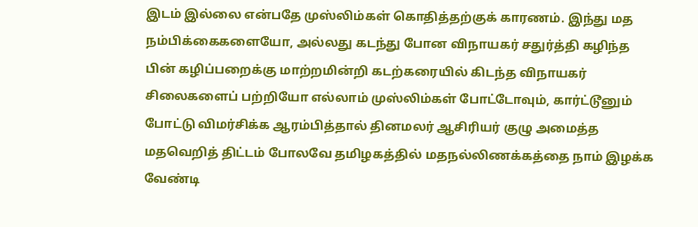இடம் இல்லை என்பதே முஸ்லிம்கள் கொதித்தற்குக் காரணம். இந்து மத நம்பிக்கைகளையோ, அல்லது கடந்து போன விநாயகர் சதுர்த்தி கழிந்த பின் கழிப்பறைக்கு மாற்றமின்றி கடற்கரையில் கிடந்த விநாயகர் சிலைகளைப் பற்றியோ எல்லாம் முஸ்லிம்கள் போட்டோவும், கார்ட்டூனும் போட்டு விமர்சிக்க ஆரம்பித்தால் தினமலர் ஆசிரியர் குழு அமைத்த மதவெறித் திட்டம் போலவே தமிழகத்தில் மதநல்லிணக்கத்தை நாம் இழக்க வேண்டி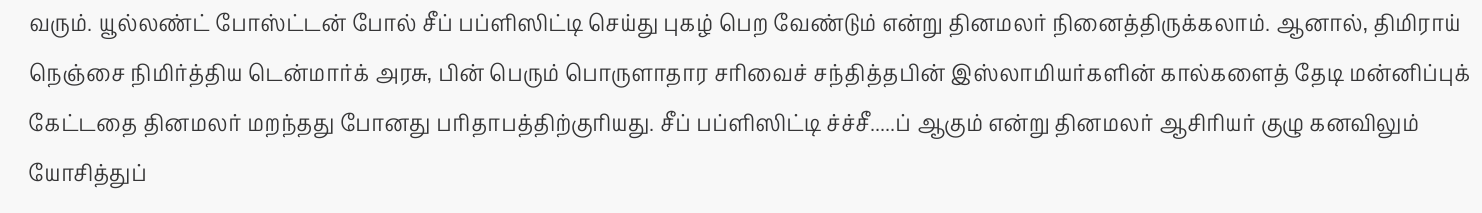வரும். யூல்லண்ட் போஸ்ட்டன் போல் சீப் பப்ளிஸிட்டி செய்து புகழ் பெற வேண்டும் என்று தினமலர் நினைத்திருக்கலாம். ஆனால், திமிராய் நெஞ்சை நிமிர்த்திய டென்மார்க் அரசு, பின் பெரும் பொருளாதார சரிவைச் சந்தித்தபின் இஸ்லாமியர்களின் கால்களைத் தேடி மன்னிப்புக் கேட்டதை தினமலர் மறந்தது போனது பரிதாபத்திற்குரியது. சீப் பப்ளிஸிட்டி ச்ச்சீ.....ப் ஆகும் என்று தினமலர் ஆசிரியர் குழு கனவிலும் யோசித்துப்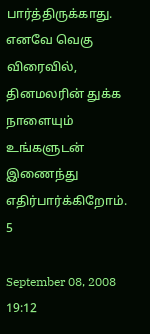பார்த்திருக்காது. எனவே வெகு விரைவில், தினமலரின் துக்க நாளையும் உங்களுடன் இணைந்து எதிர்பார்க்கிறோம்.
5

September 08, 2008 19:12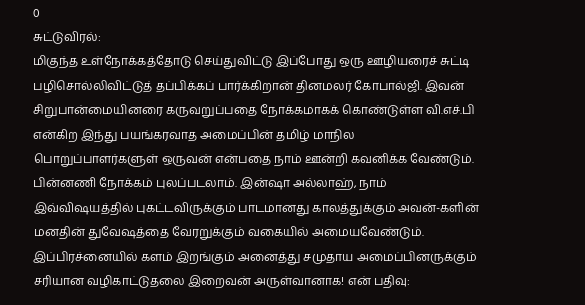0
சுட்டுவிரல்:
மிகுந்த உள்நோக்கத்தோடு செய்துவிட்டு இப்போது ஒரு ஊழியரைச் சுட்டி பழிசொல்லிவிட்டுத் தப்பிக்கப் பார்க்கிறான் தினமலர் கோபால்ஜி. இவன் சிறுபான்மையினரை கருவறுப்பதை நோக்கமாகக் கொண்டுள்ள வி.எச்.பி என்கிற இந்து பயங்கரவாத அமைப்பின் தமிழ் மாநில பொறுப்பாளர்களுள் ஒருவன் என்பதை நாம் ஊன்றி கவனிக்க வேண்டும். பின்னணி நோக்கம் புலப்படலாம். இன்ஷா அல்லாஹ், நாம் இவ்விஷயத்தில் புகட்டவிருக்கும் பாடமானது காலத்துக்கும் அவன்-களின் மனதின் துவேஷத்தை வேரறுக்கும் வகையில் அமையவேண்டும். இப்பிரச்னையில் களம் இறங்கும் அனைத்து சமுதாய அமைப்பினருக்கும் சரியான வழிகாட்டுதலை இறைவன் அருள்வானாக! என் பதிவு: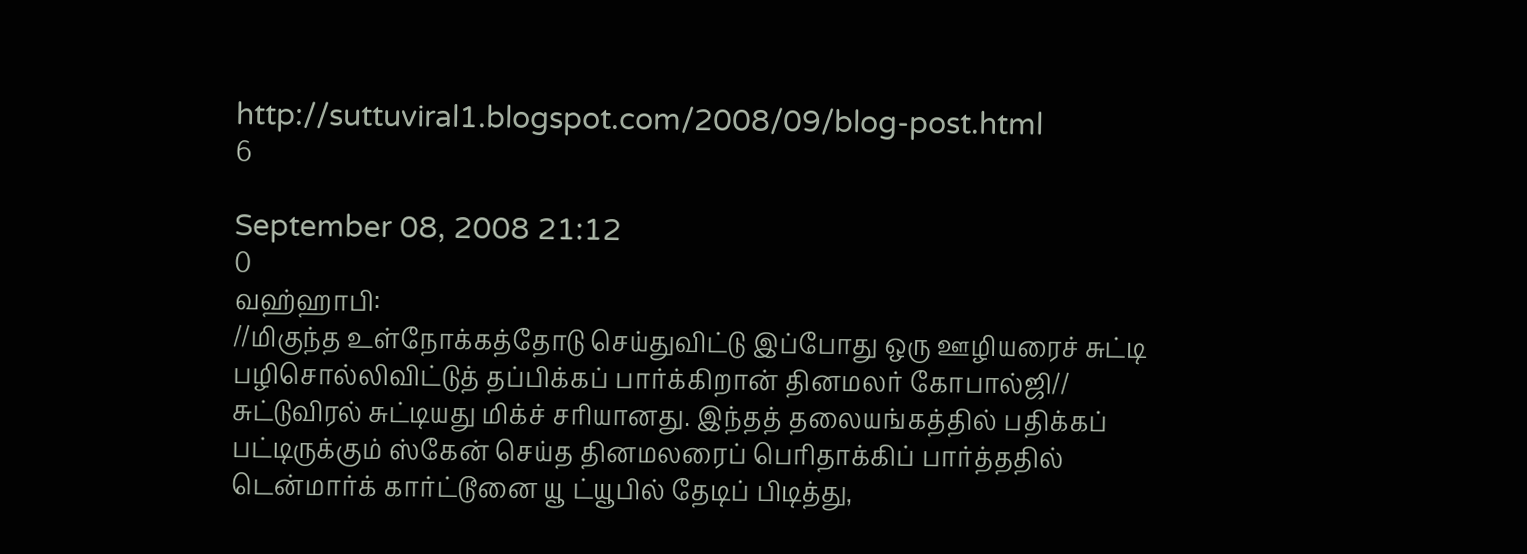http://suttuviral1.blogspot.com/2008/09/blog-post.html
6

September 08, 2008 21:12
0
வஹ்ஹாபி:
//மிகுந்த உள்நோக்கத்தோடு செய்துவிட்டு இப்போது ஒரு ஊழியரைச் சுட்டி பழிசொல்லிவிட்டுத் தப்பிக்கப் பார்க்கிறான் தினமலர் கோபால்ஜி// சுட்டுவிரல் சுட்டியது மிக்ச் சரியானது. இந்தத் தலையங்கத்தில் பதிக்கப் பட்டிருக்கும் ஸ்கேன் செய்த தினமலரைப் பெரிதாக்கிப் பார்த்ததில் டென்மார்க் கார்ட்டூனை யூ ட்யூபில் தேடிப் பிடித்து,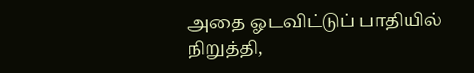அதை ஓடவிட்டுப் பாதியில் நிறுத்தி,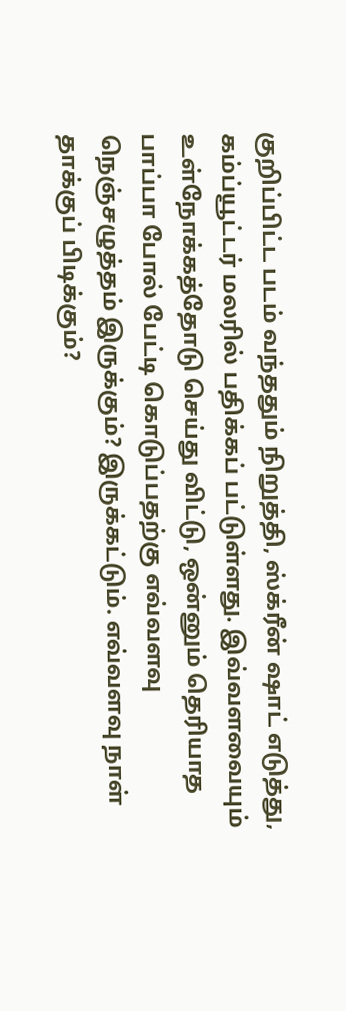குறிப்பிட்ட படம் வந்ததும் நிறுத்தி, ஸ்க்ரீன் ஷாட் எடுத்து, கம்ப்யூட்டர் மலரில் பதிக்கப் பட்டுள்ளது. இவ்வளவையும் உள்நோக்கத்தோடு செய்து விட்டு, ஒன்னும் தெரியாத பாப்பா போல் பேட்டி கொடுப்பதற்கு எவ்வளவு நெஞ்சழுத்தம் இருக்கும்? இருக்கட்டும். எவ்வளவு நாள் தாக்குப் பிடிக்கும்?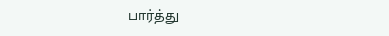பார்த்து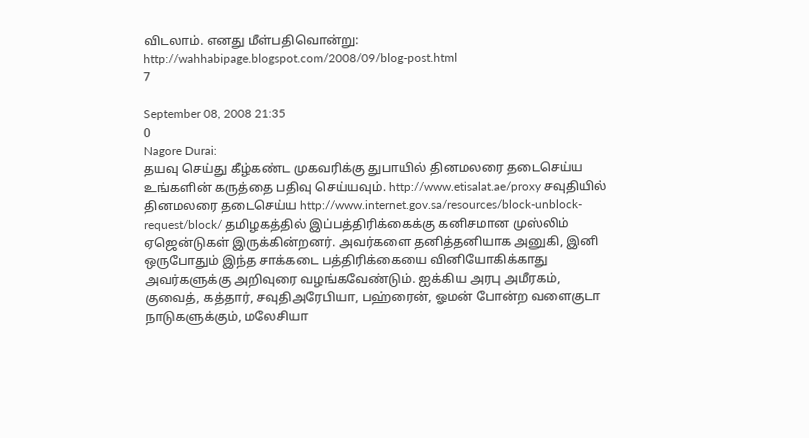விடலாம். எனது மீள்பதிவொன்று: http://wahhabipage.blogspot.com/2008/09/blog-post.html
7

September 08, 2008 21:35
0
Nagore Durai:
தயவு செய்து கீழ்கண்ட முகவரிக்கு துபாயில் தினமலரை தடைசெய்ய உங்களின் கருத்தை பதிவு செய்யவும். http://www.etisalat.ae/proxy சவுதியில் தினமலரை தடைசெய்ய http://www.internet.gov.sa/resources/block-unblock-request/block/ தமிழகத்தில் இப்பத்திரிக்கைக்கு கனிசமான முஸ்லிம் ஏஜென்டுகள் இருக்கின்றனர். அவர்களை தனித்தனியாக அனுகி, இனி ஒருபோதும் இந்த சாக்கடை பத்திரிக்கையை வினியோகிக்காது அவர்களுக்கு அறிவுரை வழங்கவேண்டும். ஐக்கிய அரபு அமீரகம், குவைத், கத்தார், சவுதிஅரேபியா, பஹ்ரைன், ஓமன் போன்ற வளைகுடா நாடுகளுக்கும், மலேசியா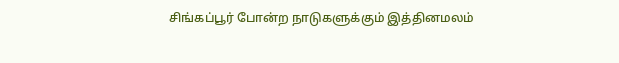சிங்கப்பூர் போன்ற நாடுகளுக்கும் இத்தினமலம்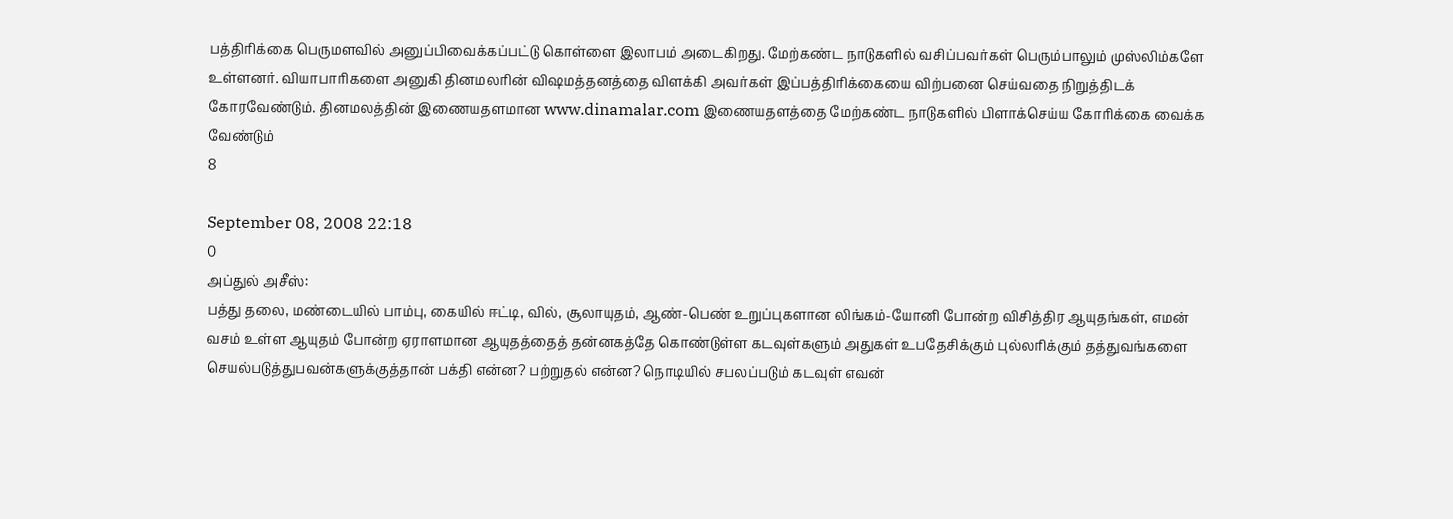பத்திரிக்கை பெருமளவில் அனுப்பிவைக்கப்பட்டு கொள்ளை இலாபம் அடைகிறது. மேற்கண்ட நாடுகளில் வசிப்பவர்கள் பெரும்பாலும் முஸ்லிம்களே உள்ளனர். வியாபாரிகளை அனுகி தினமலரின் விஷமத்தனத்தை விளக்கி அவர்கள் இப்பத்திரிக்கையை விற்பனை செய்வதை நிறுத்திடக் கோரவேண்டும். தினமலத்தின் இணையதளமான www.dinamalar.com இணையதளத்தை மேற்கண்ட நாடுகளில் பிளாக்செய்ய கோரிக்கை வைக்க வேண்டும்
8

September 08, 2008 22:18
0
அப்துல் அசீஸ்:
பத்து தலை, மண்டையில் பாம்பு, கையில் ஈட்டி, வில், சூலாயுதம், ஆண்-பெண் உறுப்புகளான லிங்கம்-யோனி போன்ற விசித்திர ஆயுதங்கள், எமன் வசம் உள்ள ஆயுதம் போன்ற ஏராளமான ஆயுதத்தைத் தன்னகத்தே கொண்டுள்ள கடவுள்களும் அதுகள் உபதேசிக்கும் புல்லரிக்கும் தத்துவங்களை செயல்படுத்துபவன்களுக்குத்தான் பக்தி என்ன? பற்றுதல் என்ன? நொடியில் சபலப்படும் கடவுள் எவன்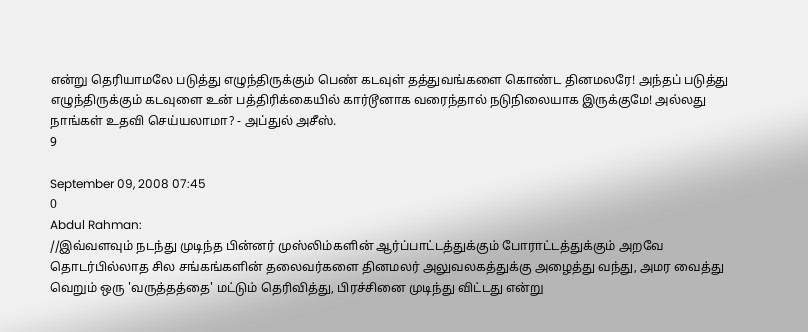என்று தெரியாமலே படுத்து எழுந்திருக்கும் பெண் கடவுள் தத்துவங்களை கொண்ட தினமலரே! அந்தப் படுத்து எழுந்திருக்கும் கடவுளை உன் பத்திரிக்கையில் கார்டூனாக வரைந்தால் நடுநிலையாக இருக்குமே! அல்லது நாங்கள் உதவி செய்யலாமா? - அப்துல் அசீஸ்.
9

September 09, 2008 07:45
0
Abdul Rahman:
//இவ்வளவும் நடந்து முடிந்த பின்னர் முஸ்லிம்களின் ஆர்ப்பாட்டத்துக்கும் போராட்டத்துக்கும் அறவே தொடர்பில்லாத சில சங்கங்களின் தலைவர்களை தினமலர் அலுவலகத்துக்கு அழைத்து வந்து, அமர வைத்து வெறும் ஒரு 'வருத்தத்தை' மட்டும் தெரிவித்து, பிரச்சினை முடிந்து விட்டது என்று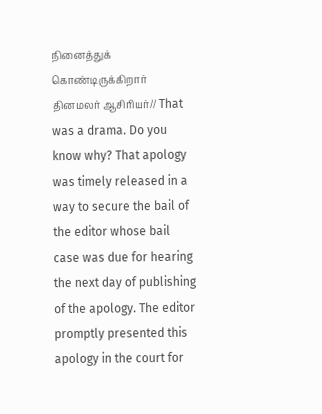நினைத்துக் கொண்டிருக்கிறார் தினமலர் ஆசிரியர்// That was a drama. Do you know why? That apology was timely released in a way to secure the bail of the editor whose bail case was due for hearing the next day of publishing of the apology. The editor promptly presented this apology in the court for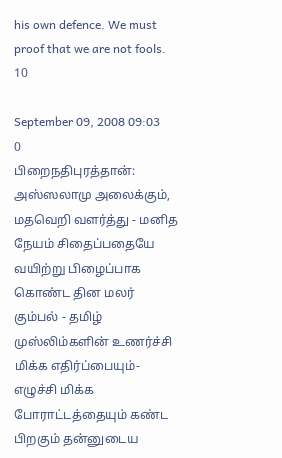his own defence. We must proof that we are not fools.
10

September 09, 2008 09:03
0
பிறைநதிபுரத்தான்:
அஸ்ஸலாமு அலைக்கும், மதவெறி வளர்த்து - மனித நேயம் சிதைப்பதையே வயிற்று பிழைப்பாக கொண்ட தின மலர் கும்பல் - தமிழ் முஸ்லிம்களின் உணர்ச்சி மிக்க எதிர்ப்பையும்- எழுச்சி மிக்க போராட்டத்தையும் கண்ட பிறகும் தன்னுடைய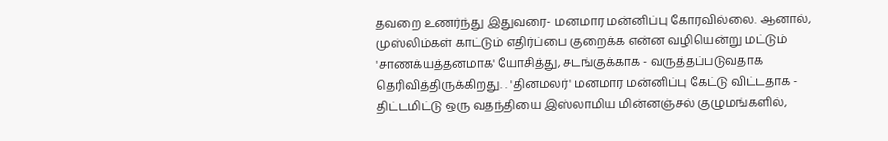தவறை உணர்ந்து இதுவரை- மனமார மன்னிப்பு கோரவில்லை. ஆனால், முஸ்லிம்கள் காட்டும் எதிர்ப்பை குறைக்க என்ன வழியென்று மட்டும் 'சாணக்யத்தனமாக' யோசித்து, சடங்குக்காக - வருத்தப்படுவதாக தெரிவித்திருக்கிறது. . 'தினமலர்' மனமார மன்னிப்பு கேட்டு விட்டதாக - திட்டமிட்டு ஒரு வதந்தியை இஸ்லாமிய மின்னஞ்சல் குழுமங்களில்,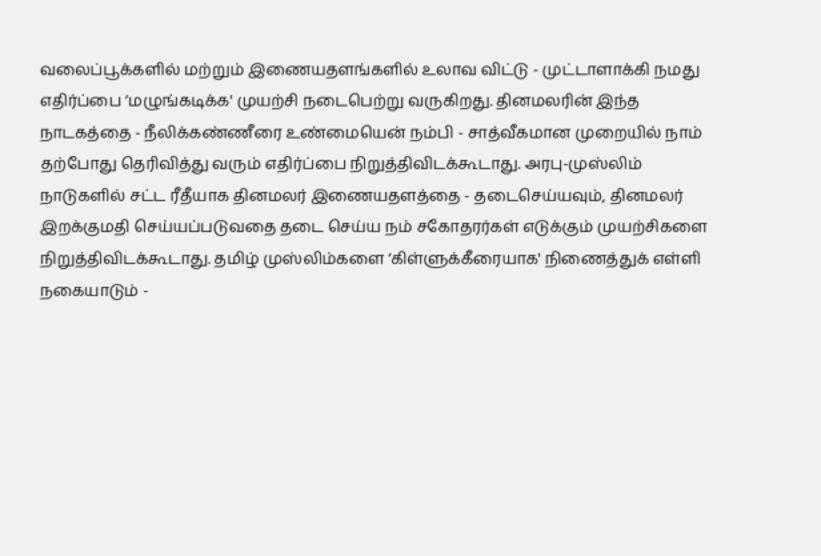வலைப்பூக்களில் மற்றும் இணையதளங்களில் உலாவ விட்டு - முட்டாளாக்கி நமது எதிர்ப்பை ‘மழுங்கடிக்க' முயற்சி நடைபெற்று வருகிறது. தினமலரின் இந்த நாடகத்தை - நீலிக்கண்ணீரை உண்மையென் நம்பி - சாத்வீகமான முறையில் நாம் தற்போது தெரிவித்து வரும் எதிர்ப்பை நிறுத்திவிடக்கூடாது. அரபு-முஸ்லிம் நாடுகளில் சட்ட ரீதீயாக தினமலர் இணையதளத்தை - தடைசெய்யவும், தினமலர் இறக்குமதி செய்யப்படுவதை தடை செய்ய நம் சகோதரர்கள் எடுக்கும் முயற்சிகளை நிறுத்திவிடக்கூடாது. தமிழ் முஸ்லிம்களை ‘கிள்ளுக்கீரையாக' நிணைத்துக் எள்ளி நகையாடும் -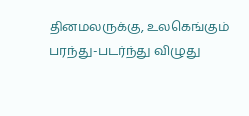தினமலருக்கு, உலகெங்கும் பரந்து-படர்ந்து விழுது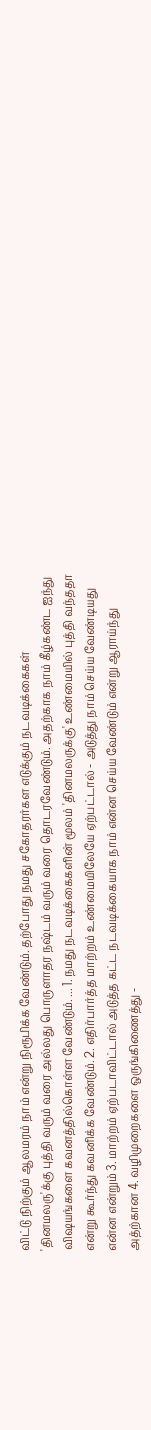விட்டு நிற்கும் ஆலமரம் நாம் என்று நிரூபிக்க வேண்டும். தற்போது நமது சகோதரர்கள எடுக்கும் நடவடிக்கைகள் 'தினமலரு'க்கு புத்தி வரும் வரை அல்லது பொருளாதர நஷ்டம் வரும் வரை தொடரவேண்டும். அதற்காக நாம் கீழ்கண்ட ஐந்து விஷயங்களை கவனத்தில்கொள்ள வேண்டும். ... 1. நமது நடவடிக்கைகளின் மூலம் 'தினமலருக்கு' உண்மையில் புத்தி வந்ததா என்று கூர்ந்து கவனிக்க வேண்டும். 2. எதிர்பார்த்த மாற்றம் உண்மையிலேயே ஏற்பட்டால் - அடுத்து நாம் செய்ய வேண்டியது என்ன என்றும் 3. மாற்றம் ஏற்படாவிட்டால் அடுத்த கட்ட நடவடிக்கையாக நாம் என்ன செய்ய வேண்டும் என்று ஆராய்ந்து அத்ற்கான 4. வழிமுறைகளை ஒருங்கிணைத்து -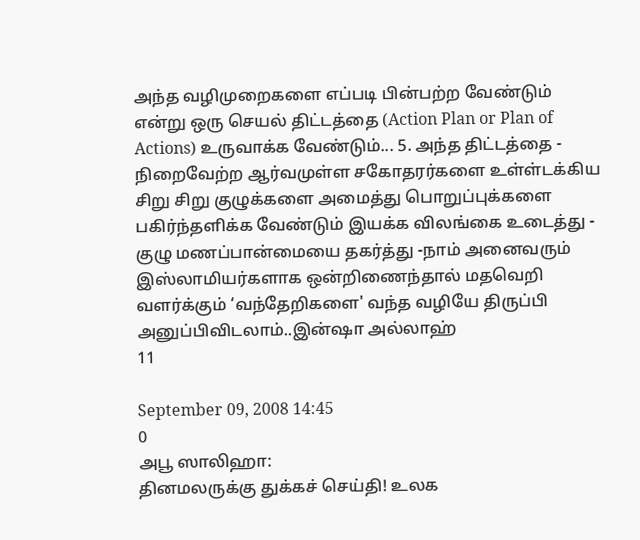அந்த வழிமுறைகளை எப்படி பின்பற்ற வேண்டும் என்று ஒரு செயல் திட்டத்தை (Action Plan or Plan of Actions) உருவாக்க வேண்டும்... 5. அந்த திட்டத்தை - நிறைவேற்ற ஆர்வமுள்ள சகோதரர்களை உள்ள்டக்கிய சிறு சிறு குழுக்களை அமைத்து பொறுப்புக்களை பகிர்ந்தளிக்க வேண்டும் இயக்க விலங்கை உடைத்து - குழு மணப்பான்மையை தகர்த்து -நாம் அனைவரும் இஸ்லாமியர்களாக ஒன்றிணைந்தால் மதவெறி வளர்க்கும் ‘வந்தேறிகளை' வந்த வழியே திருப்பி அனுப்பிவிடலாம்..இன்ஷா அல்லாஹ்
11

September 09, 2008 14:45
0
அபூ ஸாலிஹா:
தினமலருக்கு துக்கச் செய்தி! உலக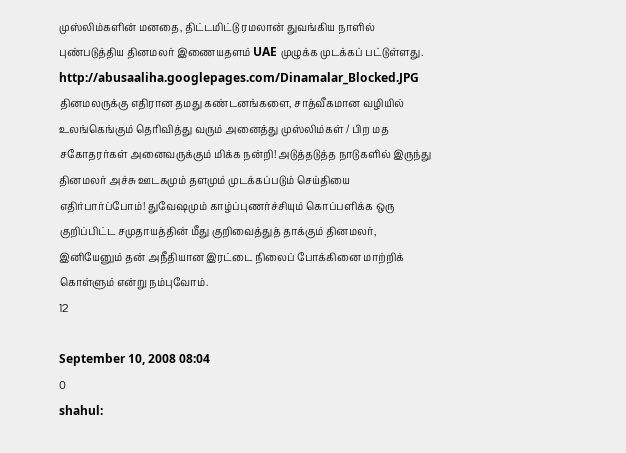முஸ்லிம்களின் மனதை, திட்டமிட்டு ரமலான் துவங்கிய நாளில் புண்படுத்திய தினமலர் இணையதளம் UAE முழுக்க முடக்கப் பட்டுள்ளது. http://abusaaliha.googlepages.com/Dinamalar_Blocked.JPG தினமலருக்கு எதிரான தமது கண்டனங்களை, சாத்வீகமான வழியில் உலங்கெங்கும் தெரிவித்து வரும் அனைத்து முஸ்லிம்கள் / பிற மத சகோதரர்கள் அனைவருக்கும் மிக்க நன்றி! அடுத்தடுத்த நாடுகளில் இருந்து தினமலர் அச்சு ஊடகமும் தளமும் முடக்கப்படும் செய்தியை எதிர்பார்ப்போம்! துவேஷமும் காழ்ப்புணர்ச்சியும் கொப்பளிக்க ஒரு குறிப்பிட்ட சமுதாயத்தின் மீது குறிவைத்துத் தாக்கும் தினமலர், இனியேனும் தன் அநீதியான இரட்டை நிலைப் போக்கினை மாற்றிக் கொள்ளும் என்று நம்புவோம்.
12

September 10, 2008 08:04
0
shahul: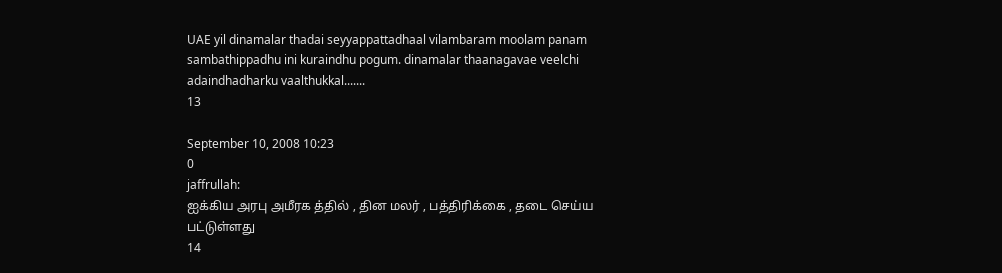UAE yil dinamalar thadai seyyappattadhaal vilambaram moolam panam sambathippadhu ini kuraindhu pogum. dinamalar thaanagavae veelchi adaindhadharku vaalthukkal.......
13

September 10, 2008 10:23
0
jaffrullah:
ஐக்கிய அரபு அமீரக த்தில் , தின மலர் , பத்திரிக்கை , தடை செய்ய பட்டுள்ளது
14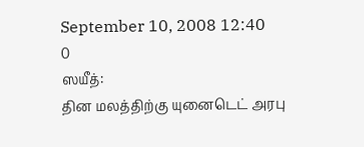September 10, 2008 12:40
0
ஸயீத்:
தின மலத்திற்கு யுனைடெட் அரபு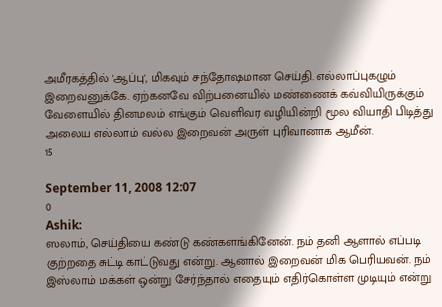அமீரகத்தில் 'ஆப்பு', மிகவும் சந்தோஷமான செய்தி. எல்லாப்புகழும் இறைவனுக்கே. ஏற்கனவே விற்பனையில் மண்ணைக் கவ்வியிருக்கும் வேளையில் தினமலம் எங்கும் வெளிவர வழியின்றி மூல வியாதி பிடித்து அலைய எல்லாம் வல்ல இறைவன் அருள் புரிவானாக ஆமீன்.
15

September 11, 2008 12:07
0
Ashik:
ஸலாம், செய்தியை கண்டு கண்களங்கினேன். நம் தனி ஆளால் எப்படி குற்றதை சுட்டி காட்டுவது என்று. ஆனால் இறைவன் மிக பெரியவன். நம் இஸ்லாம் மக்கள் ஒன்று சேர்ந்தால் எதையும் எதிர்கொள்ள முடியும் என்று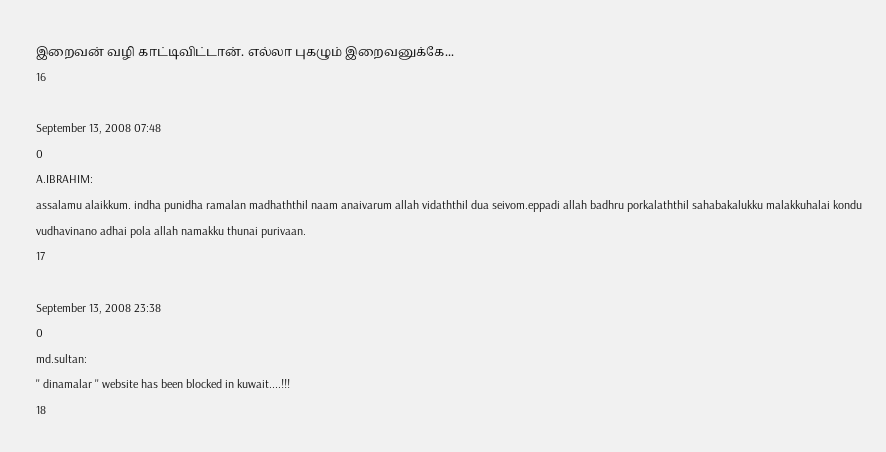இறைவன் வழி காட்டிவிட்டான். எல்லா புகழும் இறைவனுக்கே...
16

September 13, 2008 07:48
0
A.IBRAHIM:
assalamu alaikkum. indha punidha ramalan madhaththil naam anaivarum allah vidaththil dua seivom.eppadi allah badhru porkalaththil sahabakalukku malakkuhalai kondu vudhavinano adhai pola allah namakku thunai purivaan.
17

September 13, 2008 23:38
0
md.sultan:
'' dinamalar '' website has been blocked in kuwait....!!!
18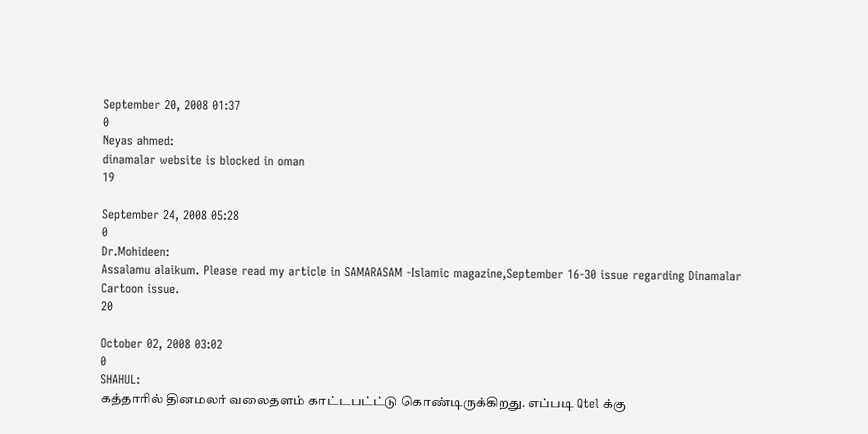September 20, 2008 01:37
0
Neyas ahmed:
dinamalar website is blocked in oman
19

September 24, 2008 05:28
0
Dr.Mohideen:
Assalamu alaikum. Please read my article in SAMARASAM -Islamic magazine,September 16-30 issue regarding Dinamalar Cartoon issue.
20

October 02, 2008 03:02
0
SHAHUL:
கத்தாரில் தினமலர் வலைதளம் காட்டபட்ட்டு கொண்டிருக்கிறது. எப்படி Qtel க்கு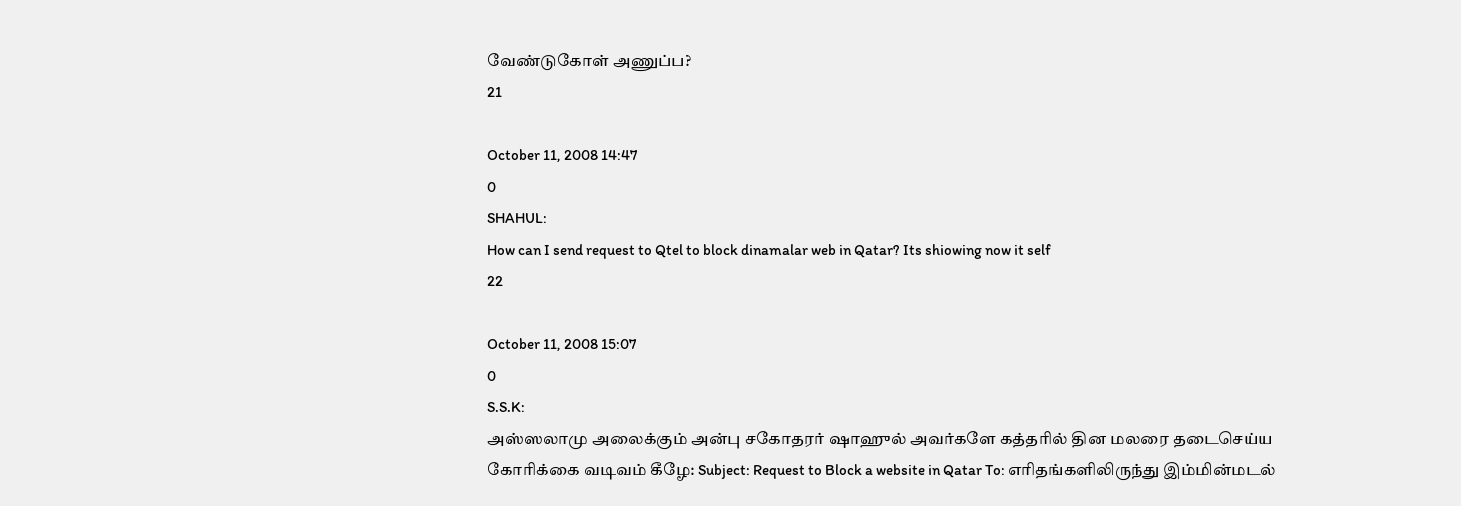வேண்டுகோள் அணுப்ப?
21

October 11, 2008 14:47
0
SHAHUL:
How can I send request to Qtel to block dinamalar web in Qatar? Its shiowing now it self
22

October 11, 2008 15:07
0
S.S.K:
அஸ்ஸலாமு அலைக்கும் அன்பு சகோதரர் ஷாஹுல் அவர்களே கத்தரில் தின மலரை தடைசெய்ய கோரிக்கை வடிவம் கீழே: Subject: Request to Block a website in Qatar To: எரிதங்களிலிருந்து இம்மின்மடல்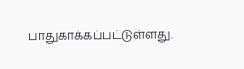பாதுகாக்கப்பட்டுள்ளது.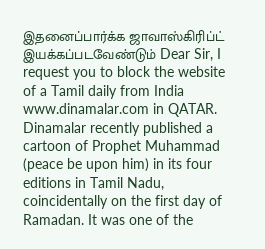இதனைப்பார்க்க ஜாவாஸ்கிரிப்ட் இயக்கப்படவேண்டும் Dear Sir, I request you to block the website of a Tamil daily from India www.dinamalar.com in QATAR. Dinamalar recently published a cartoon of Prophet Muhammad (peace be upon him) in its four editions in Tamil Nadu, coincidentally on the first day of Ramadan. It was one of the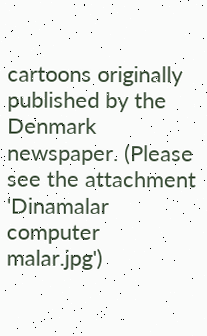cartoons originally published by the Denmark newspaper. (Please see the attachment 'Dinamalar computer malar.jpg')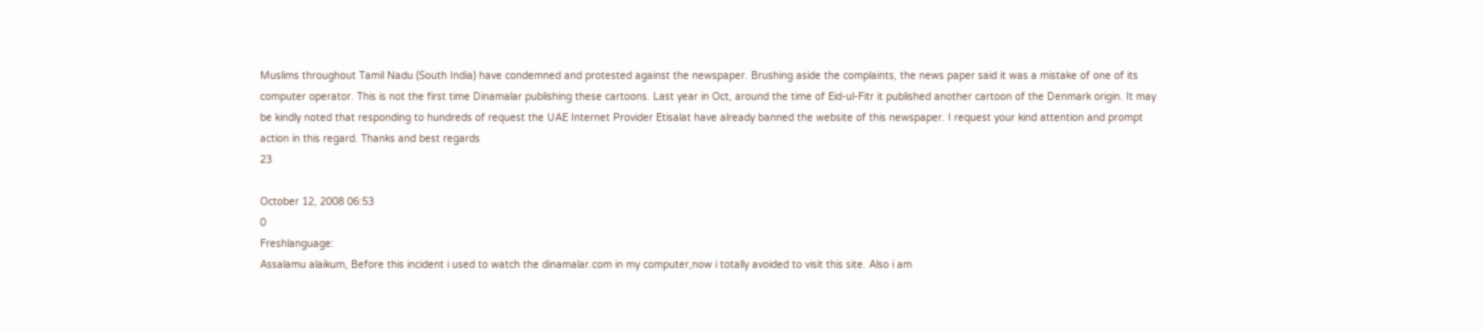Muslims throughout Tamil Nadu (South India) have condemned and protested against the newspaper. Brushing aside the complaints, the news paper said it was a mistake of one of its computer operator. This is not the first time Dinamalar publishing these cartoons. Last year in Oct, around the time of Eid-ul-Fitr it published another cartoon of the Denmark origin. It may be kindly noted that responding to hundreds of request the UAE Internet Provider Etisalat have already banned the website of this newspaper. I request your kind attention and prompt action in this regard. Thanks and best regards
23

October 12, 2008 06:53
0
Freshlanguage:
Assalamu alaikum, Before this incident i used to watch the dinamalar.com in my computer,now i totally avoided to visit this site. Also i am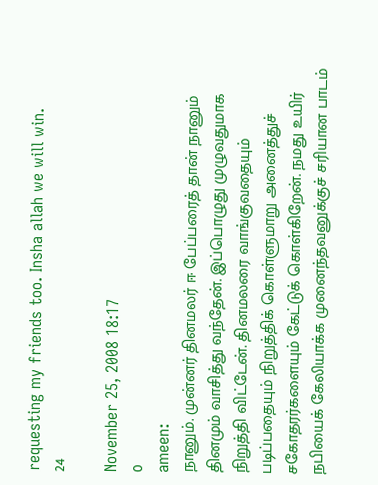requesting my friends too. Insha allah we will win.
24

November 25, 2008 18:17
0
ameen:
நானும். முன்னர் தினமலர் ஈ பேப்பரைத் தான் நானும் தினமும் வாசித்து வந்தேன். இப்பொழுது முழுவதுமாக நிறுத்தி விட்டேன். தினமலரை வாங்குவதையும் படிப்பதையும் நிறுத்திக் கொள்ளுமாறு அனைத்துச் சகோதரர்களையும் கேட்டுக் கொள்கிறேன். நமது உயிர் நபியைக் கேலியாக்க முனைந்தவனுக்குச் சரியான பாடம்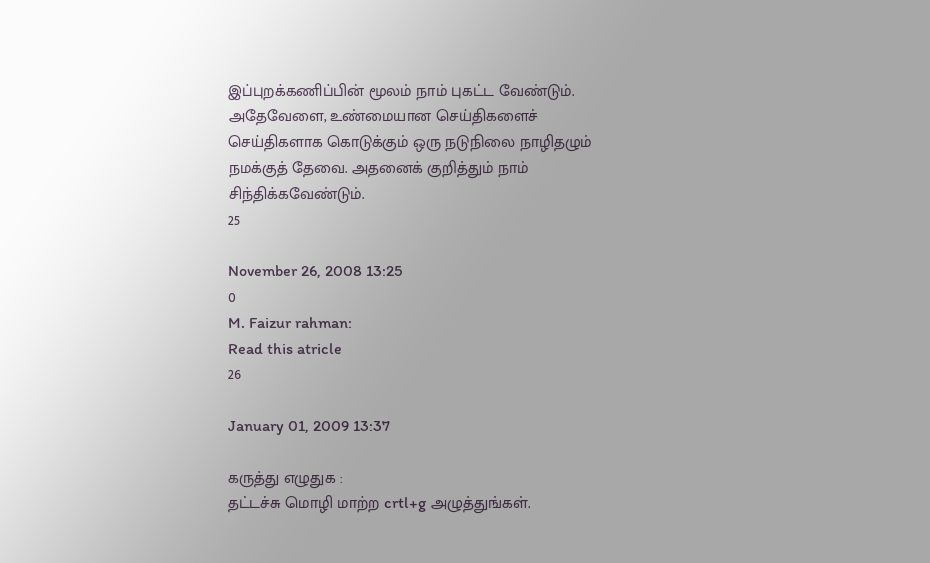இப்புறக்கணிப்பின் மூலம் நாம் புகட்ட வேண்டும். அதேவேளை, உண்மையான செய்திகளைச் செய்திகளாக கொடுக்கும் ஒரு நடுநிலை நாழிதழும் நமக்குத் தேவை. அதனைக் குறித்தும் நாம் சிந்திக்கவேண்டும்.
25

November 26, 2008 13:25
0
M. Faizur rahman:
Read this atricle
26

January 01, 2009 13:37

கருத்து எழுதுக :
தட்டச்சு மொழி மாற்ற crtl+g அழுத்துங்கள்.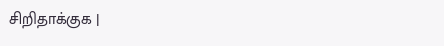சிறிதாக்குக |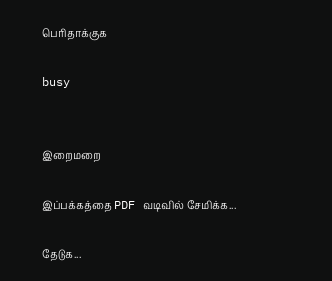பெரிதாக்குக

busy


இறைமறை

இப்பக்கத்தை PDF வடிவில் சேமிக்க...

தேடுக...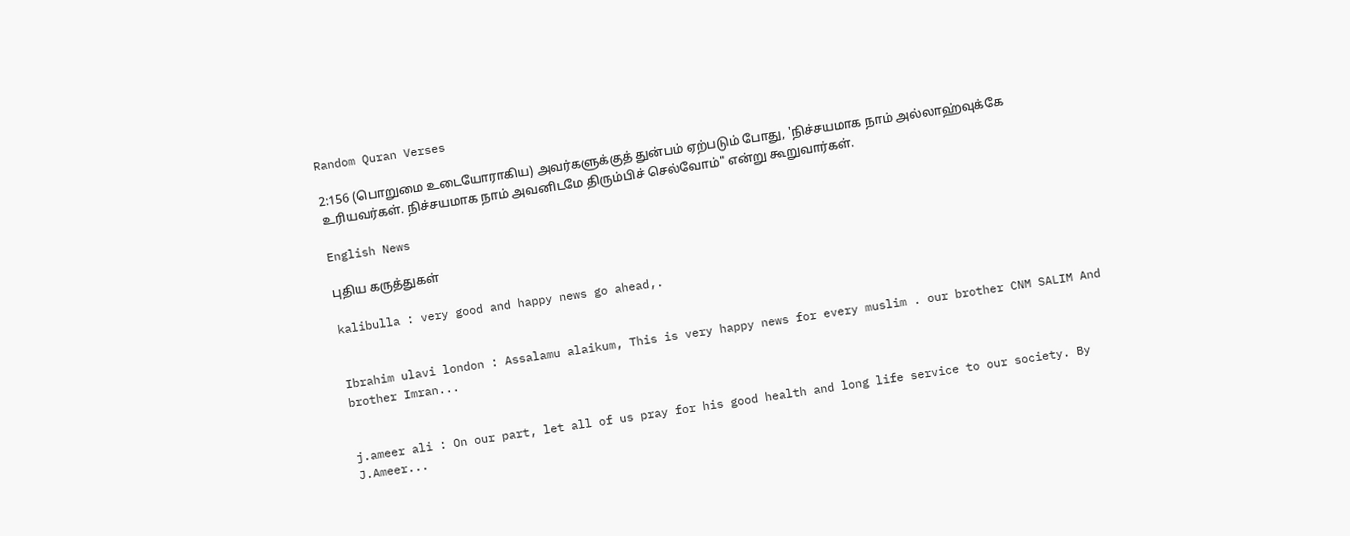Random Quran Verses

2:156 (பொறுமை உடையோராகிய) அவர்களுக்குத் துன்பம் ஏற்படும் போது, 'நிச்சயமாக நாம் அல்லாஹ்வுக்கே உரியவர்கள். நிச்சயமாக நாம் அவனிடமே திரும்பிச் செல்வோம்" என்று கூறுவார்கள்.

English News

புதிய கருத்துகள்

kalibulla : very good and happy news go ahead,.


Ibrahim ulavi london : Assalamu alaikum, This is very happy news for every muslim . our brother CNM SALIM And brother Imran...


j.ameer ali : On our part, let all of us pray for his good health and long life service to our society. By J.Ameer...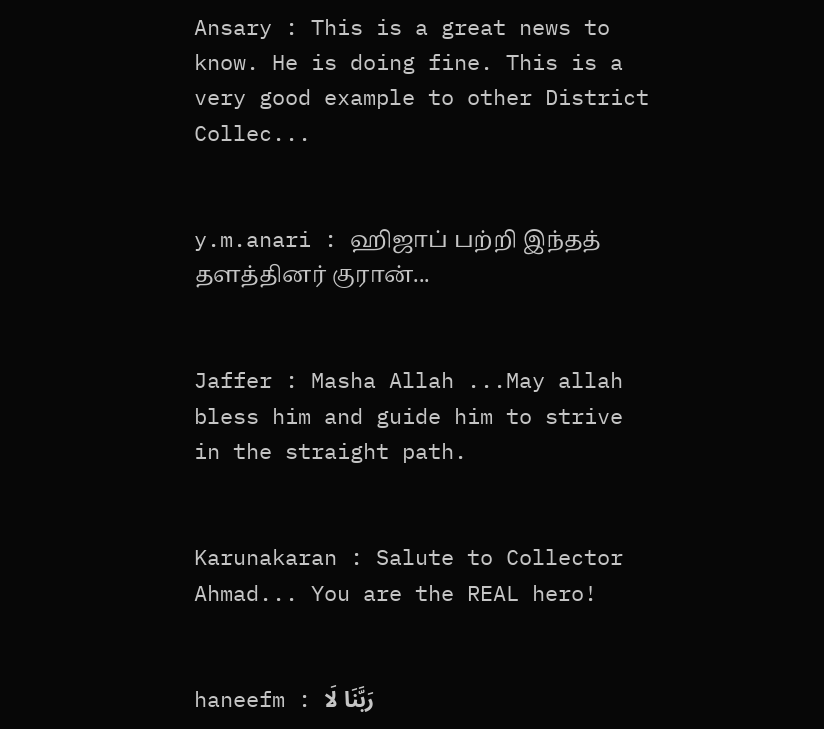Ansary : This is a great news to know. He is doing fine. This is a very good example to other District Collec...


y.m.anari : ஹிஜாப் பற்றி இந்தத் தளத்தினர் குரான்...


Jaffer : Masha Allah ...May allah bless him and guide him to strive in the straight path.


Karunakaran : Salute to Collector Ahmad... You are the REAL hero!


haneefm : رَبَّنَا لَا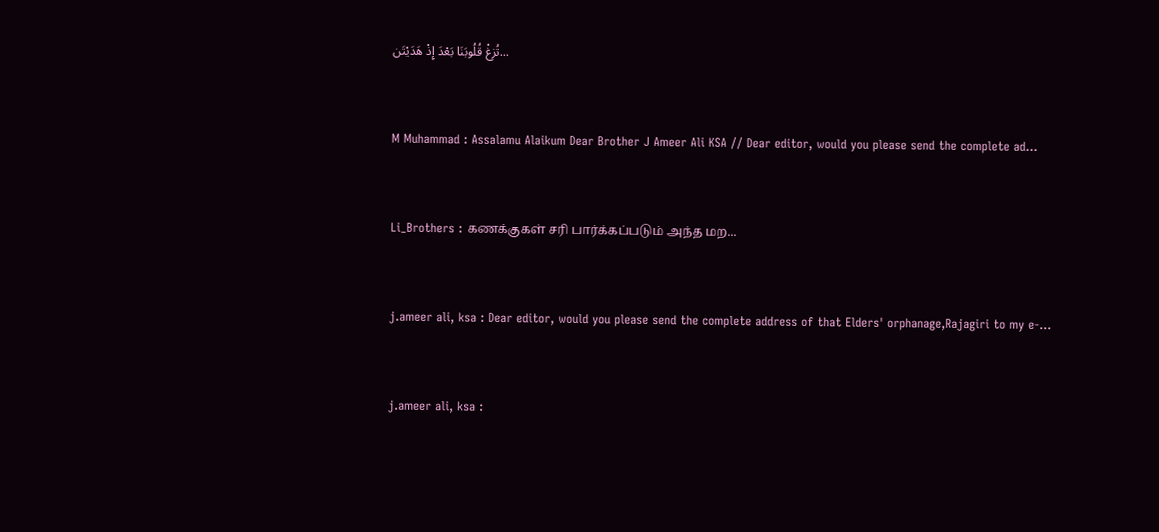تُزِغْ قُلُوبَنَا بَعْدَ إِذْ هَدَيْتَن...


M Muhammad : Assalamu Alaikum Dear Brother J Ameer Ali KSA // Dear editor, would you please send the complete ad...


Li_Brothers : கணக்குகள் சரி பார்க்கப்படும் அந்த மற...


j.ameer ali, ksa : Dear editor, would you please send the complete address of that Elders' orphanage,Rajagiri to my e-...


j.ameer ali, ksa :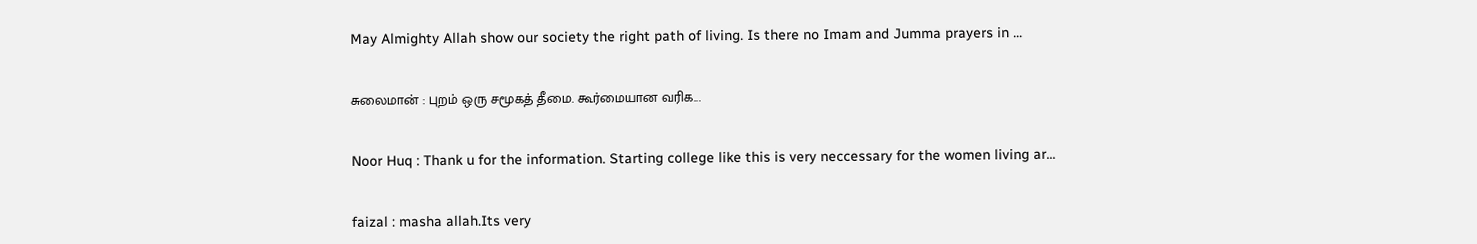May Almighty Allah show our society the right path of living. Is there no Imam and Jumma prayers in ...


சுலைமான் : புறம் ஒரு சமூகத் தீமை. கூர்மையான வரிக...


Noor Huq : Thank u for the information. Starting college like this is very neccessary for the women living ar...


faizal : masha allah.Its very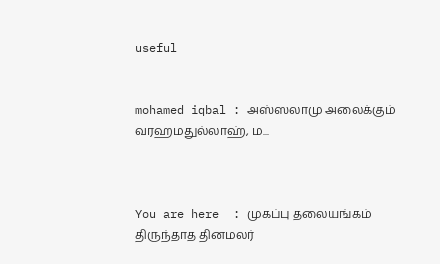useful


mohamed iqbal : அஸ்ஸலாமு அலைக்கும் வரஹமதுல்லாஹ், ம...



You are here  : முகப்பு தலையங்கம் திருந்தாத தினமலர்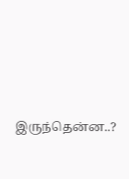இருந்தென்ன..?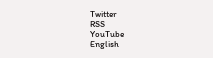Twitter
RSS
YouTube
English